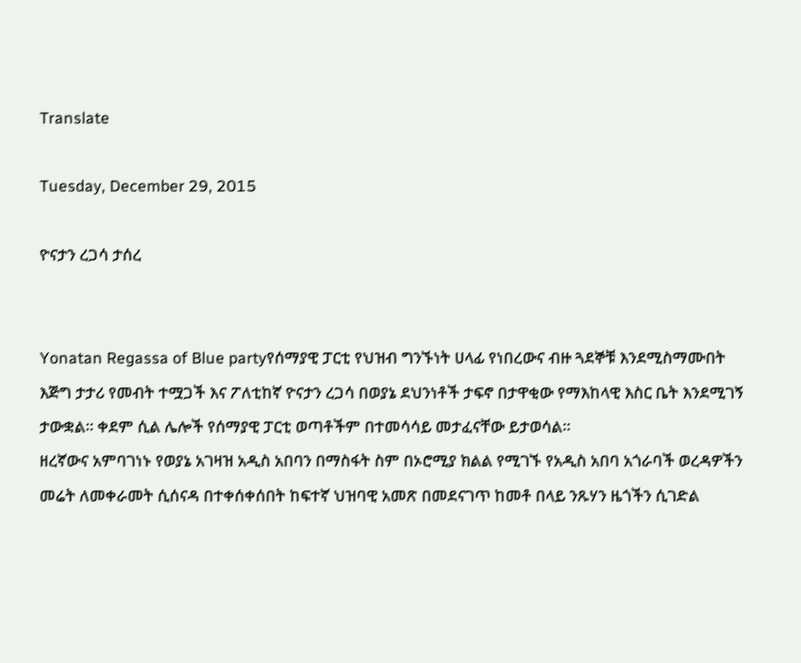Translate

Tuesday, December 29, 2015

ዮናታን ረጋሳ ታሰረ


Yonatan Regassa of Blue partyየሰማያዊ ፓርቲ የህዝብ ግንኙነት ሀላፊ የነበረውና ብዙ ጓደኞቹ እንደሚስማሙበት እጅግ ታታሪ የመብት ተሟጋች እና ፖለቲከኛ ዮናታን ረጋሳ በወያኔ ደህንነቶች ታፍኖ በታዋቂው የማእከላዊ እስር ቤት እንደሚገኝ ታውቋል። ቀደም ሲል ሌሎች የሰማያዊ ፓርቲ ወጣቶችም በተመሳሳይ መታፈናቸው ይታወሳል።
ዘረኛውና አምባገነኑ የወያኔ አገዛዝ አዲስ አበባን በማስፋት ስም በኦሮሚያ ክልል የሚገኙ የአዲስ አበባ አጎራባች ወረዳዎችን መሬት ለመቀራመት ሲሰናዳ በተቀሰቀሰበት ከፍተኛ ህዝባዊ አመጽ በመደናገጥ ከመቶ በላይ ንጹሃን ዜጎችን ሲገድል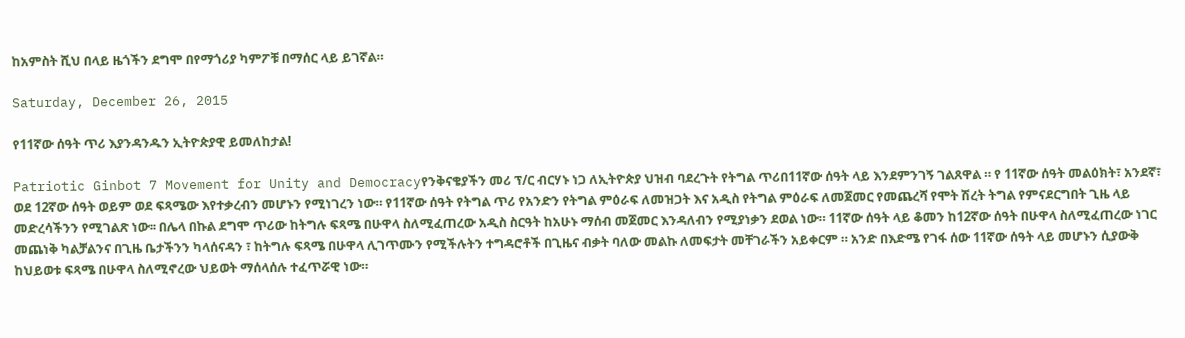ከአምስት ሺህ በላይ ዜጎችን ደግሞ በየማጎሪያ ካምፖቹ በማሰር ላይ ይገኛል።

Saturday, December 26, 2015

የ11ኛው ሰዓት ጥሪ እያንዳንዱን ኢትዮጵያዊ ይመለከታል!

Patriotic Ginbot 7 Movement for Unity and Democracyየንቅናቄያችን መሪ ፕ/ር ብርሃኑ ነጋ ለኢትዮጵያ ህዝብ ባደረጉት የትግል ጥሪበ11ኛው ሰዓት ላይ እንደምንገኝ ገልጸዋል ። የ 11ኛው ሰዓት መልዕክት፣ አንደኛ፣ ወደ 12ኛው ሰዓት ወይም ወደ ፍጻሜው እየተቃረብን መሆኑን የሚነገረን ነው። የ11ኛው ሰዓት የትግል ጥሪ የአንድን የትግል ምዕራፍ ለመዝጋት እና አዲስ የትግል ምዕራፍ ለመጀመር የመጨረሻ የሞት ሽረት ትግል የምናደርግበት ጊዜ ላይ መድረሳችንን የሚገልጽ ነው፡፡ በሌላ በኩል ደግሞ ጥሪው ከትግሉ ፍጻሜ በሁዋላ ስለሚፈጠረው አዲስ ስርዓት ከአሁኑ ማሰብ መጀመር እንዳለብን የሚያነቃን ደወል ነው። 11ኛው ሰዓት ላይ ቆመን ከ12ኛው ሰዓት በሁዋላ ስለሚፈጠረው ነገር መጨነቅ ካልቻልንና በጊዜ ቤታችንን ካላሰናዳን ፣ ከትግሉ ፍጻሜ በሁዋላ ሊገጥሙን የሚችሉትን ተግዳሮቶች በጊዜና ብቃት ባለው መልኩ ለመፍታት መቸገራችን አይቀርም ። አንድ በእድሜ የገፋ ሰው 11ኛው ሰዓት ላይ መሆኑን ሲያውቅ ከህይወቱ ፍጻሜ በሁዋላ ስለሚኖረው ህይወት ማሰላሰሉ ተፈጥሯዊ ነው።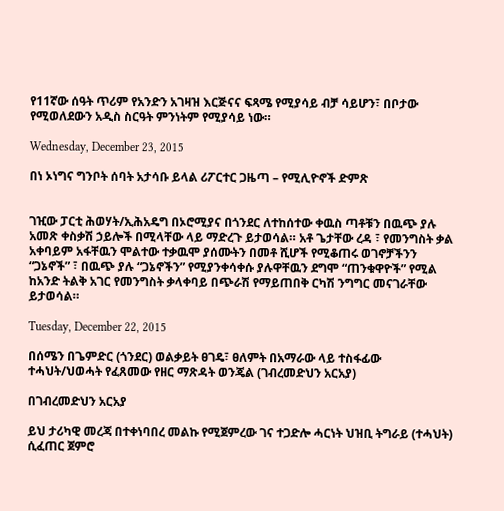የ11ኛው ሰዓት ጥሪም የአንድን አገዛዝ እርጅናና ፍጻሜ የሚያሳይ ብቻ ሳይሆን፣ በቦታው የሚወለደውን አዲስ ስርዓት ምንነትም የሚያሳይ ነው።

Wednesday, December 23, 2015

በነ ኦነግና ግንቦት ሰባት አታሳቡ ይላል ሪፖርተር ጋዜጣ – የሚሊዮኖች ድምጽ


ገዢው ፓርቲ ሕወሃት/ኢሕአዴግ በኦሮሚያና በጎንደር ለተከሰተው ቀዉስ ጣቶቹን በዉጭ ያሉ አመጽ ቀስቃሽ ኃይሎች በሚላቸው ላይ ማድረጉ ይታወሳል። አቶ ጌታቸው ረዳ ፣ የመንግስት ቃል አቀባይም አፋቸዉን ሞልተው ተቃዉሞ ያሰሙትን በመቶ ሺሆች የሚቆጠሩ ወገኖቻችንን “ጋኔኖች” ፣ በዉጭ ያሉ “ጋኔኖችን” የሚያንቀሳቀሱ ያሉዋቸዉን ደግሞ “ጠንቁዋዮች” የሚል ከአንድ ትልቅ አገር የመንግስት ቃላቀባይ በጭራሽ የማይጠበቅ ርካሽ ንግግር መናገራቸው ይታወሳል።

Tuesday, December 22, 2015

በሰሜን በጌምድር (ጎንደር) ወልቃይት ፀገዴ፣ ፀለምት በአማራው ላይ ተስፋፊው ተሓህት/ህወሓት የፈጸመው የዘር ማጽዳት ወንጄል (ገብረመድህን አርአያ)

በገብረመድህን አርአያ

ይህ ታሪካዊ መረጃ በተቀነባበረ መልኩ የሚጀምረው ገና ተጋድሎ ሓርነት ህዝቢ ትግራይ (ተሓህት) ሲፈጠር ጀምሮ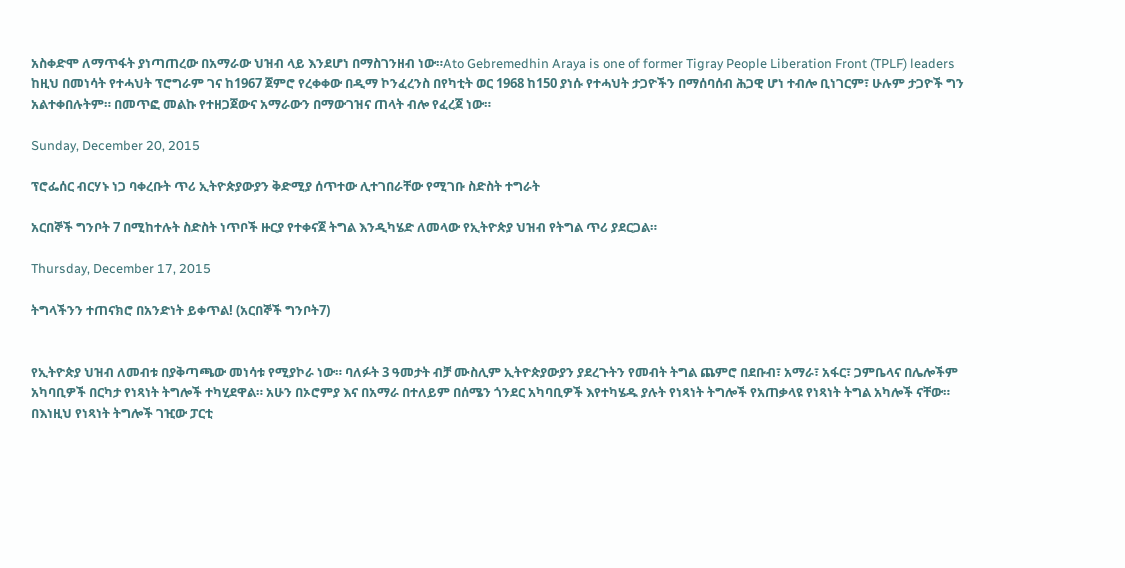አስቀድሞ ለማጥፋት ያነጣጠረው በአማራው ህዝብ ላይ እንደሆነ በማስገንዘብ ነው።Ato Gebremedhin Araya is one of former Tigray People Liberation Front (TPLF) leaders
ከዚህ በመነሳት የተሓህት ፕሮግራም ገና ከ1967 ጀምሮ የረቀቀው በዲማ ኮንፈረንስ በየካቲት ወር 1968 ከ150 ያነሱ የተሓህት ታጋዮችን በማሰባሰብ ሕጋዊ ሆነ ተብሎ ቢነገርም፣ ሁሉም ታጋዮች ግን አልተቀበሉትም። በመጥፎ መልኩ የተዘጋጀውና አማራውን በማውገዝና ጠላት ብሎ የፈረጀ ነው።

Sunday, December 20, 2015

ፕሮፌሰር ብርሃኑ ነጋ ባቀረቡት ጥሪ ኢትዮጵያውያን ቅድሚያ ሰጥተው ሊተገበራቸው የሚገቡ ስድስት ተግራት

አርበኞች ግንቦት 7 በሚከተሉት ስድስት ነጥቦች ዙርያ የተቀናጀ ትግል እንዲካሄድ ለመላው የኢትዮጵያ ህዝብ የትግል ጥሪ ያደርጋል።

Thursday, December 17, 2015

ትግላችንን ተጠናክሮ በአንድነት ይቀጥል! (አርበኞች ግንቦት7)


የኢትዮጵያ ህዝብ ለመብቱ በያቅጣጫው መነሳቱ የሚያኮራ ነው። ባለፉት 3 ዓመታት ብቻ ሙስሊም ኢትዮጵያውያን ያደረጉትን የመብት ትግል ጨምሮ በደቡብ፣ አማራ፣ አፋር፣ ጋምቤላና በሌሎችም አካባቢዎች በርካታ የነጻነት ትግሎች ተካሂደዋል። አሁን በኦሮምያ እና በአማራ በተለይም በሰሜን ጎንደር አካባቢዎች እየተካሄዱ ያሉት የነጻነት ትግሎች የአጠቃላዩ የነጻነት ትግል አካሎች ናቸው። በእነዚህ የነጻነት ትግሎች ገዢው ፓርቲ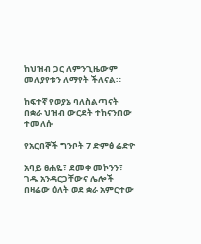ከህዝብ ጋር ለምንጊዜውም መለያየቱን ለማየት ችለናል።

ከፍተኛ የወያኔ ባለስልጣናት በቋራ ህዝብ ውርደት ተከናንበው ተመለሱ

የአርበኞች ግንቦት 7 ድምፅ ሬድዮ

አባይ ፀሐዬ፣ ደመቀ መኮንን፣ ገዱ አንዳርጋቸውና ሌሎች በዛሬው ዕለት ወደ ቋራ አምርተው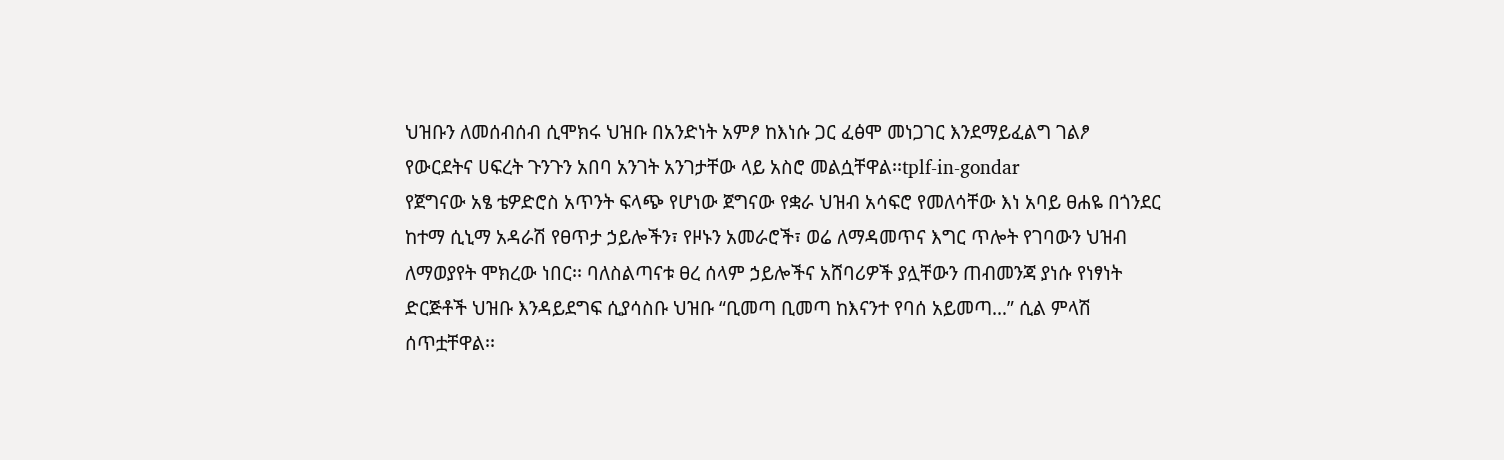ህዝቡን ለመሰብሰብ ሲሞክሩ ህዝቡ በአንድነት አምፆ ከእነሱ ጋር ፈፅሞ መነጋገር እንደማይፈልግ ገልፆ የውርደትና ሀፍረት ጉንጉን አበባ አንገት አንገታቸው ላይ አስሮ መልሷቸዋል፡፡tplf-in-gondar
የጀግናው አፄ ቴዎድሮስ አጥንት ፍላጭ የሆነው ጀግናው የቋራ ህዝብ አሳፍሮ የመለሳቸው እነ አባይ ፀሐዬ በጎንደር ከተማ ሲኒማ አዳራሽ የፀጥታ ኃይሎችን፣ የዞኑን አመራሮች፣ ወሬ ለማዳመጥና እግር ጥሎት የገባውን ህዝብ ለማወያየት ሞክረው ነበር፡፡ ባለስልጣናቱ ፀረ ሰላም ኃይሎችና አሸባሪዎች ያሏቸውን ጠብመንጃ ያነሱ የነፃነት ድርጅቶች ህዝቡ እንዳይደግፍ ሲያሳስቡ ህዝቡ “ቢመጣ ቢመጣ ከእናንተ የባሰ አይመጣ…” ሲል ምላሽ ሰጥቷቸዋል፡፡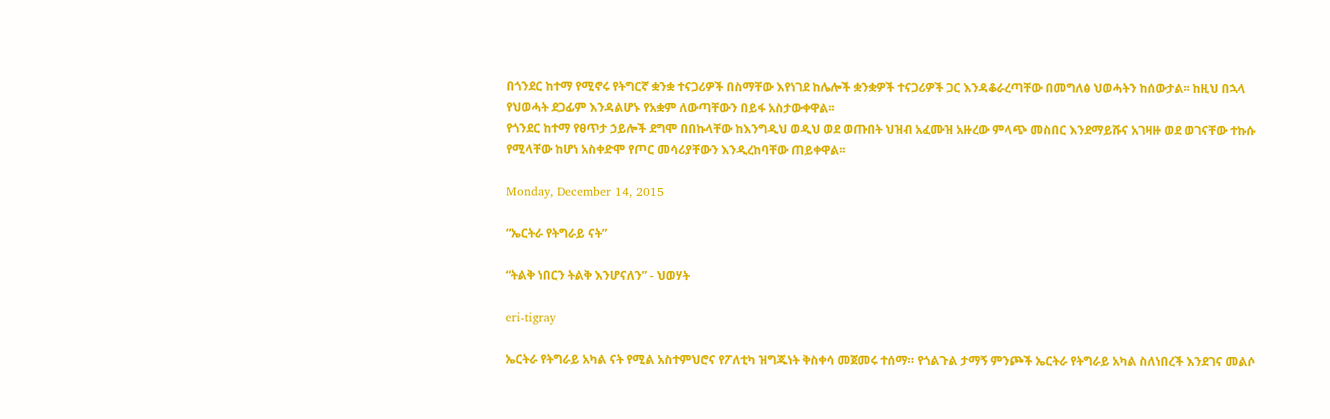በጎንደር ከተማ የሚኖሩ የትግርኛ ቋንቋ ተናጋሪዎች በስማቸው እየነገደ ከሌሎች ቋንቋዎች ተናጋሪዎች ጋር እንዳቆራረጣቸው በመግለፅ ህወሓትን ከሰውታል፡፡ ከዚህ በኋላ የህወሓት ደጋፊም እንዳልሆኑ የአቋም ለውጣቸውን በይፋ አስታውቀዋል፡፡
የጎንደር ከተማ የፀጥታ ኃይሎች ደግሞ በበኩላቸው ከእንግዲህ ወዲህ ወደ ወጡበት ህዝብ አፈሙዝ አዙረው ምላጭ መስበር እንደማይሹና አገዛዙ ወደ ወገናቸው ተኩሱ የሚላቸው ከሆነ አስቀድሞ የጦር መሳሪያቸውን እንዲረከባቸው ጠይቀዋል፡፡

Monday, December 14, 2015

“ኤርትራ የትግራይ ናት”

“ትልቅ ነበርን ትልቅ እንሆናለን” - ህወሃት

eri-tigray

ኤርትራ የትግራይ አካል ናት የሚል አስተምህሮና የፖለቲካ ዝግጁነት ቅስቀሳ መጀመሩ ተሰማ። የጎልጉል ታማኝ ምንጮች ኤርትራ የትግራይ አካል ስለነበረች እንደገና መልሶ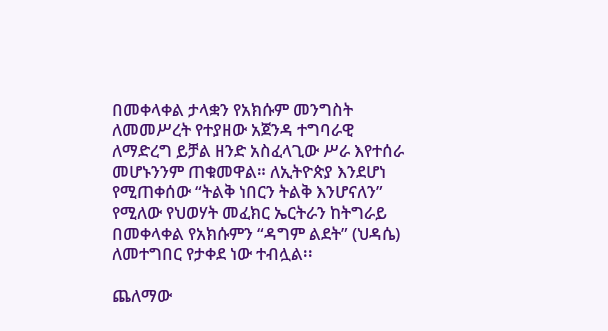በመቀላቀል ታላቋን የአክሱም መንግስት ለመመሥረት የተያዘው አጀንዳ ተግባራዊ ለማድረግ ይቻል ዘንድ አስፈላጊው ሥራ እየተሰራ መሆኑንንም ጠቁመዋል። ለኢትዮጵያ እንደሆነ የሚጠቀሰው “ትልቅ ነበርን ትልቅ እንሆናለን” የሚለው የህወሃት መፈክር ኤርትራን ከትግራይ በመቀላቀል የአክሱምን “ዳግም ልደት” (ህዳሴ) ለመተግበር የታቀደ ነው ተብሏል፡፡

ጨለማው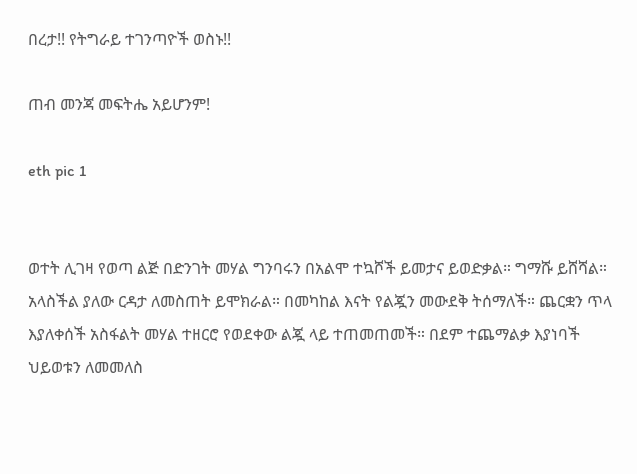በረታ!! የትግራይ ተገንጣዮች ወስኑ!!

ጠብ መንጃ መፍትሔ አይሆንም!

eth pic 1


ወተት ሊገዛ የወጣ ልጅ በድንገት መሃል ግንባሩን በአልሞ ተኳሾች ይመታና ይወድቃል። ግማሹ ይሸሻል። አላስችል ያለው ርዳታ ለመስጠት ይሞክራል። በመካከል እናት የልጇን መውደቅ ትሰማለች። ጨርቋን ጥላ እያለቀሰች አስፋልት መሃል ተዘርሮ የወደቀው ልጇ ላይ ተጠመጠመች። በደም ተጨማልቃ እያነባች ህይወቱን ለመመለስ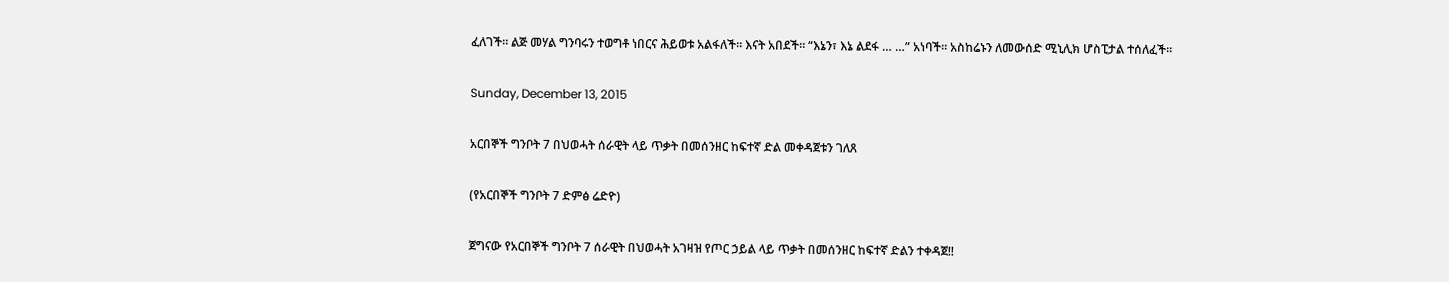ፈለገች። ልጅ መሃል ግንባሩን ተወግቶ ነበርና ሕይወቱ አልፋለች። እናት አበደች። “እኔን፣ እኔ ልደፋ … …” አነባች። አስከሬኑን ለመውሰድ ሚኒሊክ ሆስፒታል ተሰለፈች።

Sunday, December 13, 2015

አርበኞች ግንቦት 7 በህወሓት ሰራዊት ላይ ጥቃት በመሰንዘር ከፍተኛ ድል መቀዳጀቱን ገለጸ

(የአርበኞች ግንቦት 7 ድምፅ ሬድዮ)

ጀግናው የአርበኞች ግንቦት 7 ሰራዊት በህወሓት አገዛዝ የጦር ኃይል ላይ ጥቃት በመሰንዘር ከፍተኛ ድልን ተቀዳጀ!!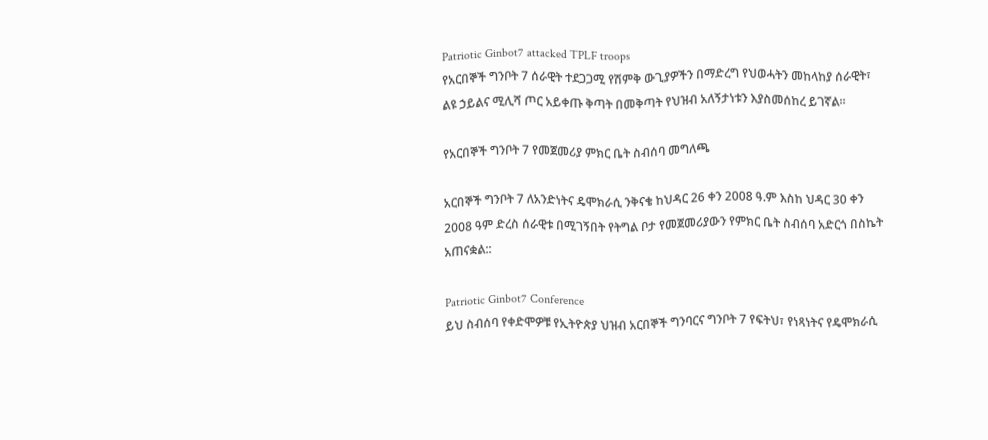Patriotic Ginbot7 attacked TPLF troops
የአርበኞች ግንቦት 7 ሰራዊት ተደጋጋሚ የሽምቅ ውጊያዎችን በማድረግ የህወሓትን መከላከያ ሰራዊት፣ ልዩ ኃይልና ሚሊሻ ጦር አይቀጡ ቅጣት በመቅጣት የህዝብ አለኝታነቱን እያስመሰከረ ይገኛል፡፡

የአርበኞች ግንቦት 7 የመጀመሪያ ምክር ቤት ስብሰባ መግለጫ

አርበኞች ግንቦት 7 ለአንድነትና ዴሞክራሲ ንቅናቄ ከህዳር 26 ቀን 2008 ዓ.ም እስከ ህዳር 30 ቀን 2008 ዓም ድረስ ሰራዊቱ በሚገኝበት የትግል ቦታ የመጀመሪያውን የምክር ቤት ስብሰባ አድርጎ በስኬት አጠናቋል::

Patriotic Ginbot7 Conference
ይህ ስብሰባ የቀድሞዎቹ የኢትዮጵያ ህዝብ አርበኞች ግንባርና ግንቦት 7 የፍትህ፣ የነጻነትና የዴሞክራሲ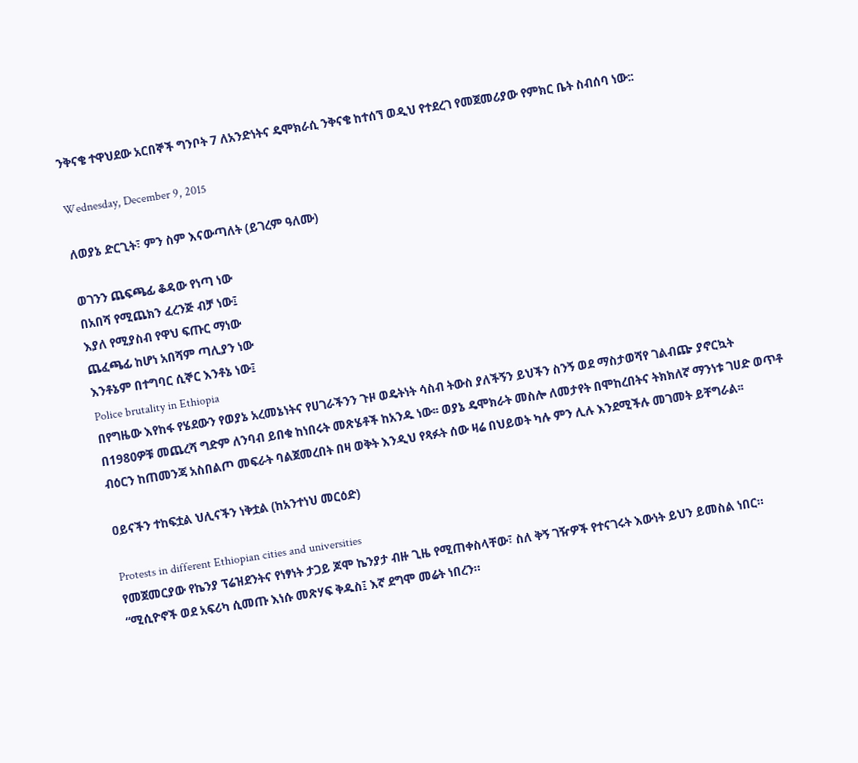ንቅናቄ ተዋህደው አርበኞች ግንቦት 7 ለአንድነትና ዴሞክራሲ ንቅናቄ ከተሰኘ ወዲህ የተደረገ የመጀመሪያው የምክር ቤት ስብሰባ ነው::

Wednesday, December 9, 2015

ለወያኔ ድርጊት፣ ምን ስም እናውጣለት (ይገረም ዓለሙ)

ወገንን ጨፍጫፊ ቆዳው የነጣ ነው
በአበሻ የሚጨክን ፈረንጅ ብቻ ነው፤
እያለ የሚያስብ የዋህ ፍጡር ማነው
ጨፈጫፊ ከሆነ አበሻም ጣሊያን ነው
እንቶኔም በተግባር ሲኞር እንቶኔ ነው፤
Police brutality in Ethiopia
በየግዜው እየከፋ የሄደውን የወያኔ አረመኔነትና የሀገራችንን ጉዞ ወዴትነት ሳስብ ትውስ ያለችኝን ይህችን ስንኝ ወደ ማስታወሻየ ገልብጬ ያኖርኳት በ1980ዎቹ መጨረሻ ግድም ለንባብ ይበቁ ከነበሩት መጽሄቶች ከአንዱ ነው፡፡ ወያኔ ዴሞክራት መስሎ ለመታየት በሞከረበትና ትክክለኛ ማንነቱ ገሀድ ወጥቶ ብዕርን ከጠመንጃ አስበልጦ መፍራት ባልጀመረበት በዛ ወቅት እንዲህ የጻፉት ሰው ዛሬ በህይወት ካሉ ምን ሊሉ እንደሚችሉ መገመት ይቸግራል፡፡

ዐይናችን ተከፍቷል ህሊናችን ነቅቷል (ከአንተነህ መርዕድ)

Protests in different Ethiopian cities and universities
የመጀመርያው የኬንያ ፕሬዝደንትና የነፃነት ታጋይ ጆሞ ኬንያታ ብዙ ጊዜ የሚጠቀስላቸው፣ ስለ ቅኝ ገዥዎች የተናገሩት እውነት ይህን ይመስል ነበር። “ሚሲዮኖች ወደ አፍሪካ ሲመጡ እነሱ መጽሃፍ ቅዱስ፤ እኛ ደግሞ መሬት ነበረን።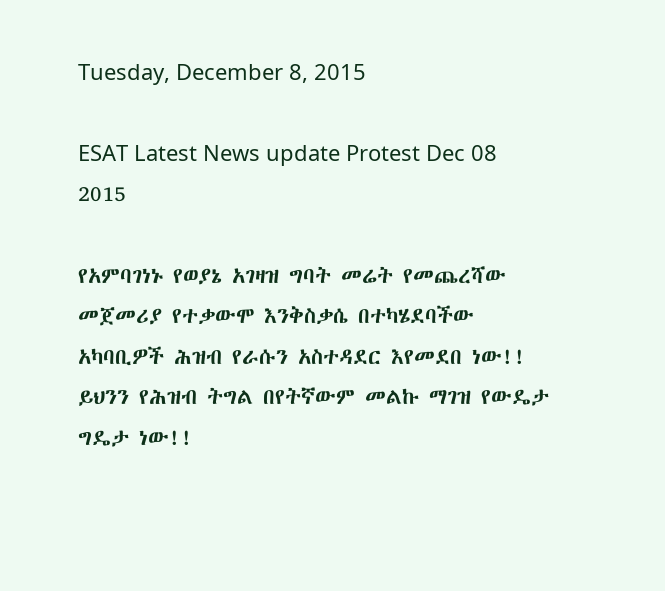Tuesday, December 8, 2015

ESAT Latest News update Protest Dec 08 2015

የአምባገነኑ የወያኔ አገዛዝ ግባት መሬት የመጨረሻው መጀመሪያ የተቃውሞ እንቅስቃሴ በተካሄደባችው አካባቢዎች ሕዝብ የራሱን አስተዳደር እየመደበ ነው!!
ይህንን የሕዝብ ትግል በየትኛውም መልኩ ማገዝ የውዴታ ግዴታ ነው!!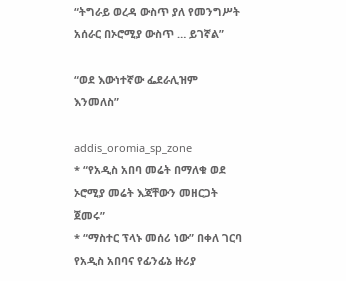“ትግራይ ወረዳ ውስጥ ያለ የመንግሥት አሰራር በኦሮሚያ ውስጥ … ይገኛል”

“ወደ እውነተኛው ፌደራሊዝም እንመለስ”

addis_oromia_sp_zone
* “የአዲስ አበባ መሬት በማለቁ ወደ ኦሮሚያ መሬት እጃቸውን መዘርጋት ጀመሩ”
* “ማስተር ፕላኑ መሰሪ ነው” በቀለ ገርባ
የአዲስ አበባና የፊንፊኔ ዙሪያ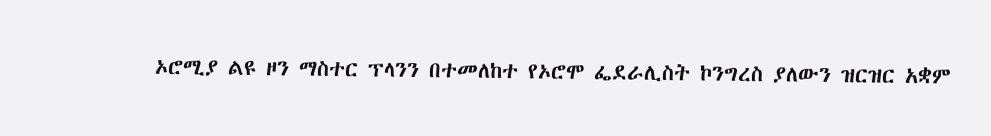ኦሮሚያ ልዩ ዞን ማስተር ፕላንን በተመለከተ የኦሮሞ ፌደራሊስት ኮንግረስ ያለውን ዝርዝር አቋም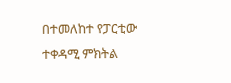በተመለከተ የፓርቲው ተቀዳሚ ምክትል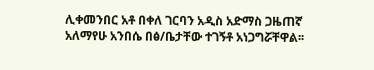ሊቀመንበር አቶ በቀለ ገርባን አዲስ አድማስ ጋዜጠኛ አለማየሁ አንበሴ በፅ/ቤታቸው ተገኝቶ አነጋግሯቸዋል፡፡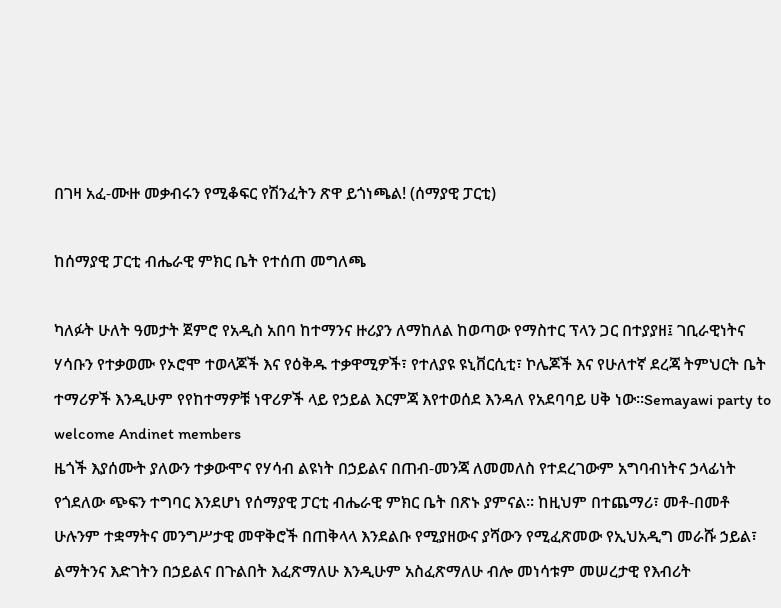በገዛ አፈ-ሙዙ መቃብሩን የሚቆፍር የሽንፈትን ጽዋ ይጎነጫል! (ሰማያዊ ፓርቲ)

ከሰማያዊ ፓርቲ ብሔራዊ ምክር ቤት የተሰጠ መግለጫ

ካለፉት ሁለት ዓመታት ጀምሮ የአዲስ አበባ ከተማንና ዙሪያን ለማከለል ከወጣው የማስተር ፕላን ጋር በተያያዘ፤ ገቢራዊነትና ሃሳቡን የተቃወሙ የኦሮሞ ተወላጆች እና የዕቅዱ ተቃዋሚዎች፣ የተለያዩ ዩኒቨርሲቲ፣ ኮሌጆች እና የሁለተኛ ደረጃ ትምህርት ቤት ተማሪዎች እንዲሁም የየከተማዎቹ ነዋሪዎች ላይ የኃይል እርምጃ እየተወሰደ እንዳለ የአደባባይ ሀቅ ነው፡፡Semayawi party to welcome Andinet members
ዜጎች እያሰሙት ያለውን ተቃውሞና የሃሳብ ልዩነት በኃይልና በጠብ-መንጃ ለመመለስ የተደረገውም አግባብነትና ኃላፊነት የጎደለው ጭፍን ተግባር እንደሆነ የሰማያዊ ፓርቲ ብሔራዊ ምክር ቤት በጽኑ ያምናል፡፡ ከዚህም በተጨማሪ፣ መቶ-በመቶ ሁሉንም ተቋማትና መንግሥታዊ መዋቅሮች በጠቅላላ እንደልቡ የሚያዘውና ያሻውን የሚፈጽመው የኢህአዲግ መራሹ ኃይል፣ ልማትንና እድገትን በኃይልና በጉልበት እፈጽማለሁ እንዲሁም አስፈጽማለሁ ብሎ መነሳቱም መሠረታዊ የእብሪት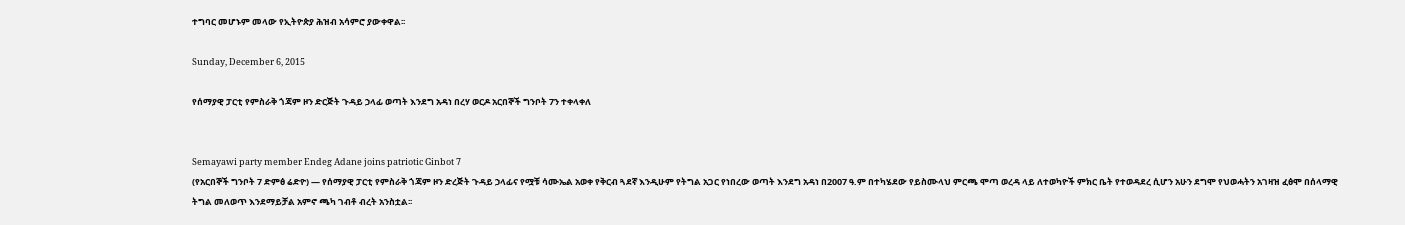ተግባር መሆኑም መላው የኢትዮጵያ ሕዝብ አሳምሮ ያውቀዋል፡፡

Sunday, December 6, 2015

የሰማያዊ ፓርቲ የምስራቅ ጎጃም ዞን ድርጅት ጉዳይ ኃላፊ ወጣት እንደግ አዳነ በረሃ ወርዶ አርበኞች ግንቦት 7ን ተቀላቀለ


Semayawi party member Endeg Adane joins patriotic Ginbot 7
(የአርበኞች ግንቦት 7 ድምፅ ሬድዮ) — የሰማያዊ ፓርቲ የምስራቅ ጎጃም ዞን ድረጅት ጉዳይ ኃላፊና የሟቹ ሳሙኤል አወቀ የቅርብ ጓደኛ እንዲሁም የትግል አጋር የነበረው ወጣት እንደግ አዳነ በ2007 ዓ.ም በተካሄደው የይስሙላህ ምርጫ ሞጣ ወረዳ ላይ ለተወካዮች ምክር ቤት የተወዳደረ ሲሆን አሁን ደግሞ የህወሓትን አገዛዝ ፈፅሞ በሰላማዊ ትግል መለወጥ እንደማይቻል አምኖ ጫካ ገብቶ ብረት አንስቷል፡፡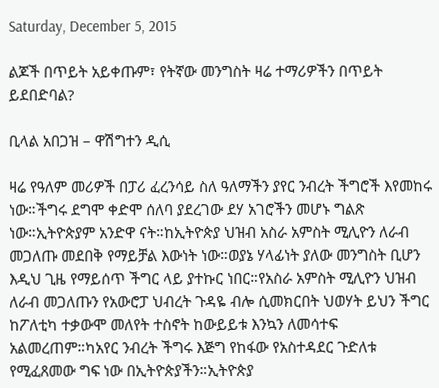Saturday, December 5, 2015

ልጆች በጥይት አይቀጡም፣ የትኛው መንግስት ዛሬ ተማሪዎችን በጥይት ይደበድባል?

ቢላል አበጋዝ – ዋሽግተን ዲሲ

ዛሬ የዓለም መሪዎች በፓሪ ፈረንሳይ ስለ ዓለማችን ያየር ንብረት ችግሮች እየመከሩ ነው።ችግሩ ደግሞ ቀድሞ ሰለባ ያደረገው ደሃ አገሮችን መሆኑ ግልጽ ነው።ኢትዮጵያም አንድዋ ናት።ከኢትዮጵያ ህዝብ አስራ አምስት ሚሊዮን ለራብ መጋለጡ መደበቅ የማይቻል እውነት ነው።ወያኔ ሃላፊነት ያለው መንግስት ቢሆን እዲህ ጊዜ የማይሰጥ ችግር ላይ ያተኩር ነበር።የአስራ አምስት ሚሊዮን ህዝብ ለራብ መጋለጡን የአውሮፓ ህብረት ጉዳዬ ብሎ ሲመክርበት ህወሃት ይህን ችግር ከፖለቲካ ተቃውሞ መለየት ተስኖት ከውይይቱ እንኳን ለመሳተፍ አልመረጠም።ካአየር ንብረት ችግሩ እጅግ የከፋው የአስተዳደር ጉድለቱ የሚፈጸመው ግፍ ነው በኢትዮጵያችን።ኢትዮጵያ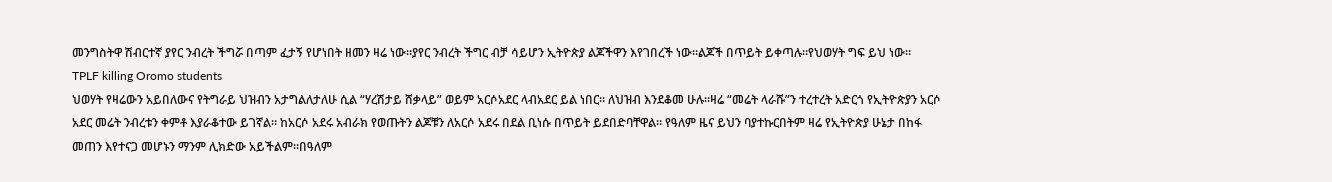መንግስትዋ ሽብርተኛ ያየር ንብረት ችግሯ በጣም ፈታኝ የሆነበት ዘመን ዛሬ ነው።ያየር ንብረት ችግር ብቻ ሳይሆን ኢትዮጵያ ልጆችዋን እየገበረች ነው።ልጆች በጥይት ይቀጣሉ።የህወሃት ግፍ ይህ ነው።
TPLF killing Oromo students
ህወሃት የዛሬውን አይበለውና የትግራይ ህዝብን አታግልለታለሁ ሲል “ሃረሽታይ ሸቃላይ” ወይም አርሶአደር ላብአደር ይል ነበር። ለህዝብ እንደቆመ ሁሉ።ዛሬ “መሬት ላራሹ”ን ተረተረት አድርጎ የኢትዮጵያን አርሶ አደር መሬት ንብረቱን ቀምቶ እያራቆተው ይገኛል። ከአርሶ አደሩ አብራክ የወጡትን ልጆቹን ለአርሶ አደሩ በደል ቢነሱ በጥይት ይደበድባቸዋል። የዓለም ዜና ይህን ባያተኩርበትም ዛሬ የኢትዮጵያ ሁኔታ በከፋ መጠን እየተናጋ መሆኑን ማንም ሊክድው አይችልም።በዓለም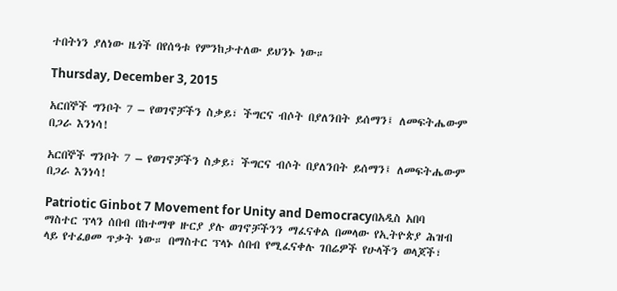ተበትነን ያለነው ዜጎች በየሰዓቱ የምንከታተለው ይህንኑ ነው።

Thursday, December 3, 2015

አርበኞች ግንቦት 7 – የወገኖቻችን ስቃይ፣ ችግርና ብሶት በያለንበት ይሰማን፤ ለመፍትሔውም በጋራ እንነሳ!

አርበኞች ግንቦት 7 – የወገኖቻችን ስቃይ፣ ችግርና ብሶት በያለንበት ይሰማን፤ ለመፍትሔውም በጋራ እንነሳ!

Patriotic Ginbot 7 Movement for Unity and Democracyበአዲስ አበባ ማስተር ፕላን ሰበብ በከተማዋ ዙርያ ያሉ ወገኖቻችንን ማፈናቀል በመላው የኢትዮጵያ ሕዝብ ላይ የተፈፀመ ጥቃት ነው። በማስተር ፕላኑ ሰበብ የሚፈናቀሉ ገበሬዎች የሁላችን ወላጆች፣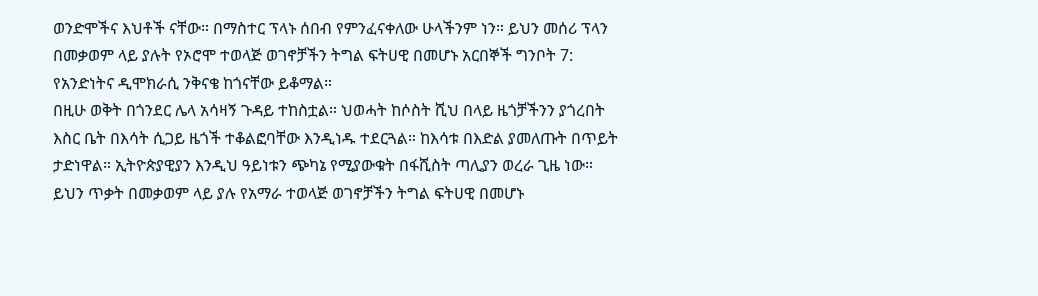ወንድሞችና እህቶች ናቸው። በማስተር ፕላኑ ሰበብ የምንፈናቀለው ሁላችንም ነን። ይህን መሰሪ ፕላን በመቃወም ላይ ያሉት የኦሮሞ ተወላጅ ወገኖቻችን ትግል ፍትሀዊ በመሆኑ አርበኞች ግንቦት 7: የአንድነትና ዲሞክራሲ ንቅናቄ ከጎናቸው ይቆማል።
በዚሁ ወቅት በጎንደር ሌላ አሳዛኝ ጉዳይ ተከስቷል። ህወሓት ከሶስት ሺህ በላይ ዜጎቻችንን ያጎረበት እስር ቤት በእሳት ሲጋይ ዜጎች ተቆልፎባቸው እንዲነዱ ተደርጓል። ከእሳቱ በእድል ያመለጡት በጥይት ታድነዋል። ኢትዮጵያዊያን እንዲህ ዓይነቱን ጭካኔ የሚያውቁት በፋሺስት ጣሊያን ወረራ ጊዜ ነው። ይህን ጥቃት በመቃወም ላይ ያሉ የአማራ ተወላጅ ወገኖቻችን ትግል ፍትሀዊ በመሆኑ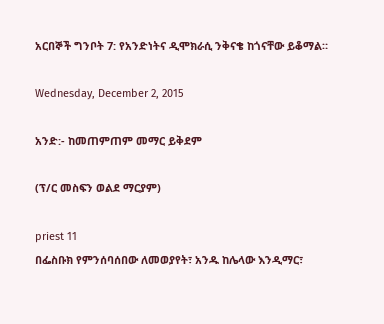አርበኞች ግንቦት 7: የአንድነትና ዲሞክራሲ ንቅናቄ ከጎናቸው ይቆማል።

Wednesday, December 2, 2015

አንድ:- ከመጠምጠም መማር ይቅደም

(ፕ/ር መስፍን ወልደ ማርያም)

priest 11
በፌስቡክ የምንሰባሰበው ለመወያየት፣ አንዱ ከሌላው እንዲማር፣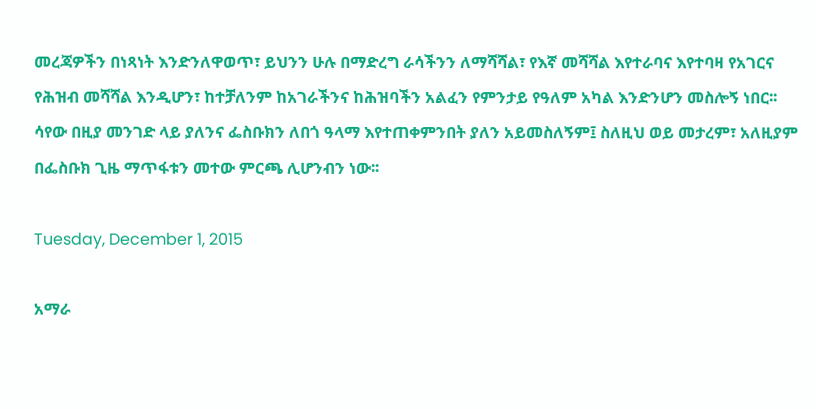መረጃዎችን በነጻነት እንድንለዋወጥ፣ ይህንን ሁሉ በማድረግ ራሳችንን ለማሻሻል፣ የእኛ መሻሻል እየተራባና እየተባዛ የአገርና የሕዝብ መሻሻል እንዲሆን፣ ከተቻለንም ከአገራችንና ከሕዝባችን አልፈን የምንታይ የዓለም አካል እንድንሆን መስሎኝ ነበር፡፡ ሳየው በዚያ መንገድ ላይ ያለንና ፌስቡክን ለበጎ ዓላማ እየተጠቀምንበት ያለን አይመስለኝም፤ ስለዚህ ወይ መታረም፣ አለዚያም በፌስቡክ ጊዜ ማጥፋቱን መተው ምርጫ ሊሆንብን ነው፡፡

Tuesday, December 1, 2015

አማራ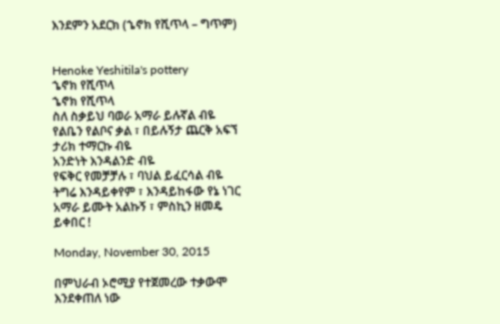እንደምን አደርክ (ኄኖክ የሺጥላ – ግጥም)


Henoke Yeshitila's pottery
ኄኖክ የሺጥላ
ኄኖክ የሺጥላ
ስለ ስቃይህ ባወራ አማራ ይሉኛል ብዬ
የልቤን የልቦና ቃል ፣ በይሉኝታ ጨርቅ አፍኘ
ታሪክ ተማርኩ ብዬ
አንድነት እንዳልንድ ብዬ
የፍቅር የመቻቻሉ ፣ ባህል ይፈርሳል ብዬ
ትግሬ እንዳይቀየም ፣ እንዳይከፋው የኔ ነገር
አማራ ይሙት አልኩኝ ፣ ምስኪን ዘመዴ ይቀበር !

Monday, November 30, 2015

በምህራብ ኦሮሚያ የተጀመረው ተቃውሞ እንደቀጠለ ነው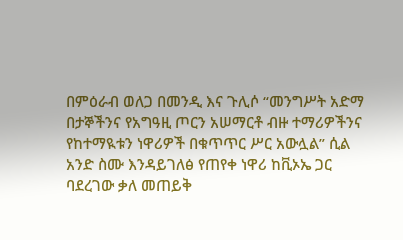በምዕራብ ወለጋ በመንዲ እና ጉሊሶ “መንግሥት አድማ በታኞችንና የአግዓዚ ጦርን አሠማርቶ ብዙ ተማሪዎችንና የከተማዪቱን ነዋሪዎች በቁጥጥር ሥር አውሏል” ሲል አንድ ስሙ እንዳይገለፅ የጠየቀ ነዋሪ ከቪኦኤ ጋር ባደረገው ቃለ መጠይቅ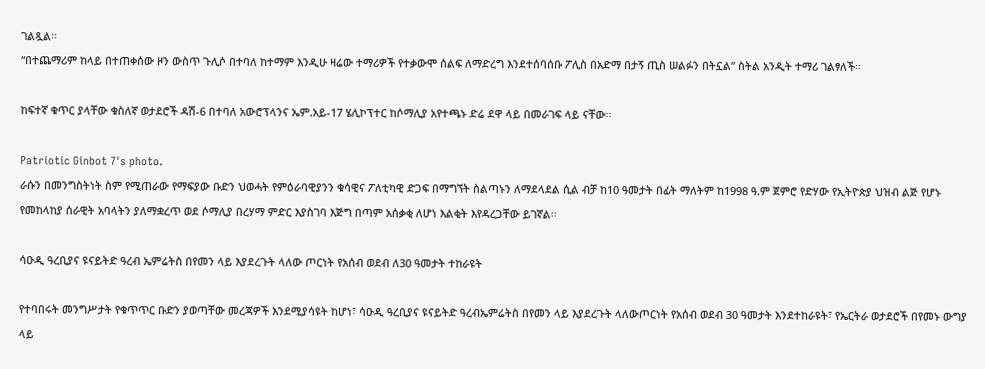ገልጿል።
“በተጨማሪም ከላይ በተጠቀሰው ዞን ውስጥ ጉሊሶ በተባለ ከተማም እንዲሁ ዛሬው ተማሪዎች የተቃውሞ ሰልፍ ለማድረግ እንደተሰባሰቡ ፖሊስ በአድማ በታኝ ጢስ ሠልፉን በትኗል” ስትል አንዲት ተማሪ ገልፃለች።

ከፍተኛ ቁጥር ያላቸው ቁስለኛ ወታደሮች ዳሽ-6 በተባለ አውሮፕላንና ኤም.አይ-17 ሄሊኮፕተር ከሶማሊያ አየተጫኑ ድሬ ደዋ ላይ በመራገፍ ላይ ናቸው፡፡

Patriotic Ginbot 7's photo.
ራሱን በመንግስትነት ስም የሚጠራው የማፍያው ቡድን ህወሓት የምዕራባዊያንን ቁሳዊና ፖለቲካዊ ድጋፍ በማግኘት ስልጣኑን ለማደላደል ሲል ብቻ ከ10 ዓመታት በፊት ማለትም ከ1998 ዓ.ም ጀምሮ የድሃው የኢትዮጵያ ህዝብ ልጅ የሆኑ የመከላከያ ሰራዊት አባላትን ያለማቋረጥ ወደ ሶማሊያ በረሃማ ምድር እያስገባ እጅግ በጣም አሰቃቂ ለሆነ እልቂት እየዳረጋቸው ይገኛል፡፡

ሳዑዲ ዓረቢያና ዩናይትድ ዓረብ ኤምሬትስ በየመን ላይ እያደረጉት ላለው ጦርነት የአሰብ ወደብ ለ30 ዓመታት ተከራዩት

የተባበሩት መንግሥታት የቁጥጥር ቡድን ያወጣቸው መረጃዎች እንደሚያሳዩት ከሆነ፣ ሳዑዲ ዓረቢያና ዩናይትድ ዓረብኤምሬትስ በየመን ላይ እያደረጉት ላለውጦርነት የአሰብ ወደብ 30 ዓመታት እንደተከራዩት፣ የኤርትራ ወታደሮች በየመኑ ውግያ ላይ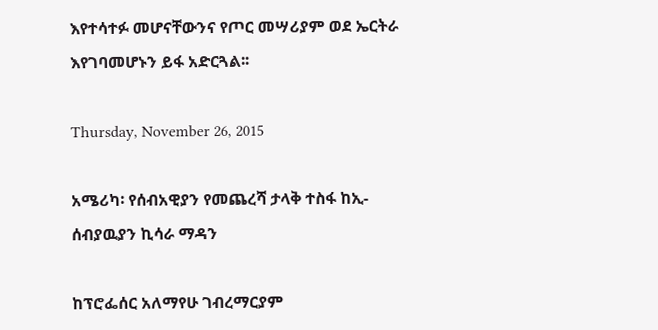እየተሳተፉ መሆናቸውንና የጦር መሣሪያም ወደ ኤርትራ እየገባመሆኑን ይፋ አድርጓል፡፡

Thursday, November 26, 2015

አሜሪካ፡ የሰብአዊያን የመጨረሻ ታላቅ ተስፋ ከኢ-ሰብያዉያን ኪሳራ ማዳን

ከፕሮፌሰር አለማየሁ ገብረማርያም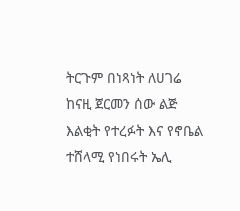ትርጉም በነጻነት ለሀገሬ
ከናዚ ጀርመን ሰው ልጅ እልቂት የተረፉት እና የኖቤል ተሸላሚ የነበሩት ኤሊ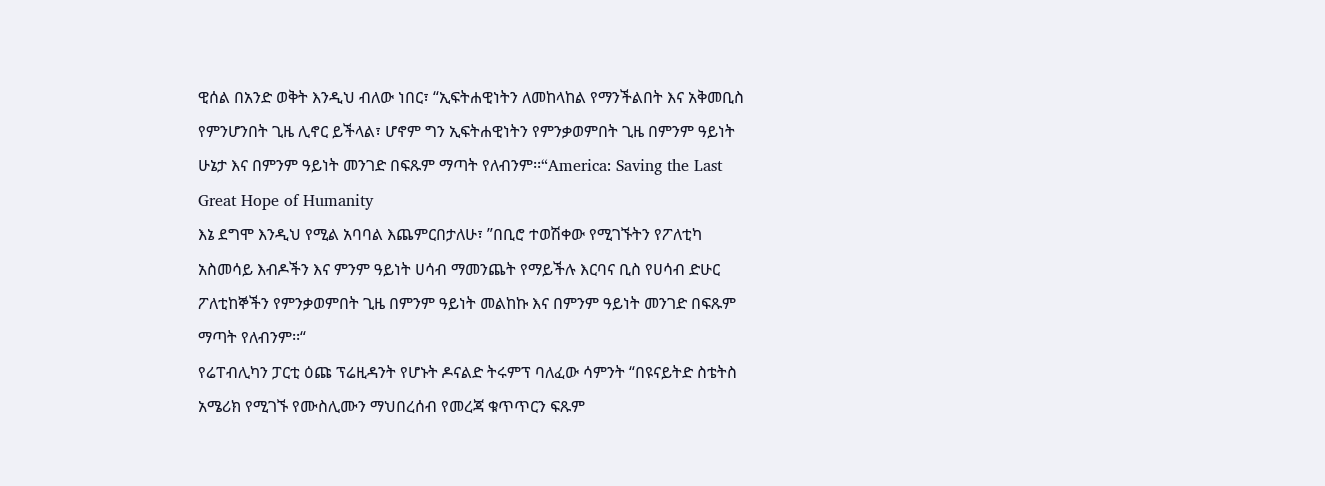ዊሰል በአንድ ወቅት እንዲህ ብለው ነበር፣ “ኢፍትሐዊነትን ለመከላከል የማንችልበት እና አቅመቢስ የምንሆንበት ጊዜ ሊኖር ይችላል፣ ሆኖም ግን ኢፍትሐዊነትን የምንቃወምበት ጊዜ በምንም ዓይነት ሁኔታ እና በምንም ዓይነት መንገድ በፍጹም ማጣት የለብንም፡፡“America: Saving the Last Great Hope of Humanity
እኔ ደግሞ እንዲህ የሚል አባባል እጨምርበታለሁ፣ ”በቢሮ ተወሽቀው የሚገኙትን የፖለቲካ አስመሳይ እብዶችን እና ምንም ዓይነት ሀሳብ ማመንጨት የማይችሉ እርባና ቢስ የሀሳብ ድሁር ፖለቲከኞችን የምንቃወምበት ጊዜ በምንም ዓይነት መልከኩ እና በምንም ዓይነት መንገድ በፍጹም ማጣት የለብንም፡፡“
የሬፐብሊካን ፓርቲ ዕጩ ፕሬዚዳንት የሆኑት ዶናልድ ትሩምፕ ባለፈው ሳምንት “በዩናይትድ ስቴትስ አሜሪክ የሚገኙ የሙስሊሙን ማህበረሰብ የመረጃ ቁጥጥርን ፍጹም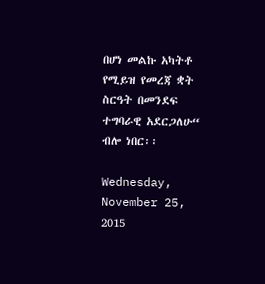በሆነ መልኩ አካትቶ የሚይዝ የመረጃ ቋት ስርዓት በመንደፍ ተግባራዊ አደርጋለሁ“  ብሎ ነበር፡፡

Wednesday, November 25, 2015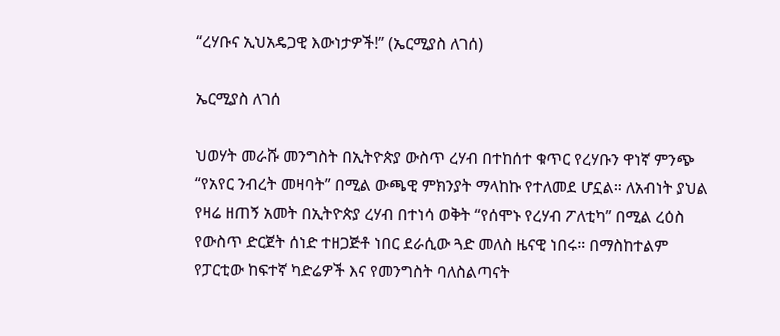“ረሃቡና ኢህአዴጋዊ እውነታዎች!” (ኤርሚያስ ለገሰ)

ኤርሚያስ ለገሰ

ህወሃት መራሹ መንግስት በኢትዮጵያ ውስጥ ረሃብ በተከሰተ ቁጥር የረሃቡን ዋነኛ ምንጭ “የአየር ንብረት መዛባት” በሚል ውጫዊ ምክንያት ማላከኩ የተለመደ ሆኗል። ለአብነት ያህል የዛሬ ዘጠኝ አመት በኢትዮጵያ ረሃብ በተነሳ ወቅት “የሰሞኑ የረሃብ ፖለቲካ” በሚል ረዕስ የውስጥ ድርጀት ሰነድ ተዘጋጅቶ ነበር ደራሲው ጓድ መለስ ዜናዊ ነበሩ። በማስከተልም የፓርቲው ከፍተኛ ካድሬዎች እና የመንግስት ባለስልጣናት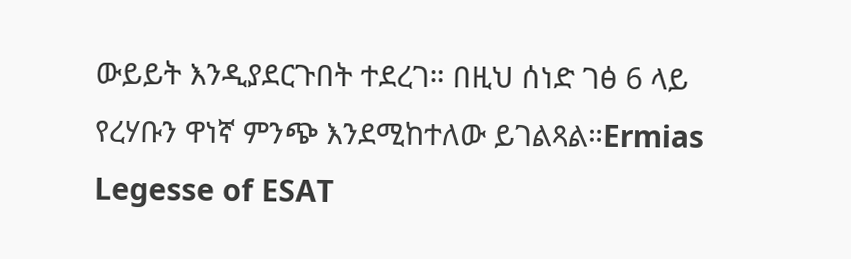ውይይት እንዲያደርጉበት ተደረገ። በዚህ ሰነድ ገፅ 6 ላይ የረሃቡን ዋነኛ ምንጭ እንደሚከተለው ይገልጻል።Ermias Legesse of ESAT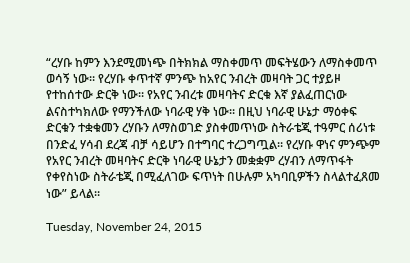“ረሃቡ ከምን እንደሚመነጭ በትክክል ማስቀመጥ መፍትሄውን ለማስቀመጥ ወሳኝ ነው። የረሃቡ ቀጥተኛ ምንጭ ከአየር ንብረት መዛባት ጋር ተያይዞ የተከሰተው ድርቅ ነው። የአየር ንብረቱ መዛባትና ድርቁ እኛ ያልፈጠርነው ልናስተካክለው የማንችለው ነባራዊ ሃቅ ነው። በዚህ ነባራዊ ሁኔታ ማዕቀፍ ድርቁን ተቋቁመን ረሃቡን ለማስወገድ ያስቀመጥነው ስትራቴጂ ተዓምር ሰሪነቱ በንድፈ ሃሳብ ደረጃ ብቻ ሳይሆን በተግባር ተረጋግጧል። የረሃቡ ዋነና ምንጭም የአየር ንብረት መዛባትና ድርቅ ነባራዊ ሁኔታን መቋቋም ረሃብን ለማጥፋት የቀየስነው ስትራቴጂ በሚፈለገው ፍጥነት በሁሉም አካባቢዎችን ስላልተፈጸመ ነው” ይላል።

Tuesday, November 24, 2015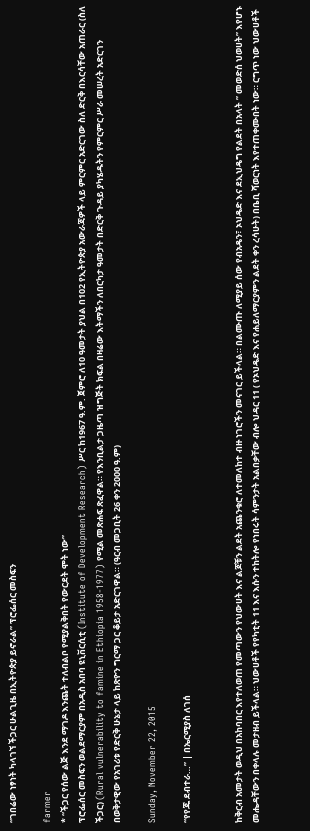“ገበሬው ነፃነት ካላገኘ ችጋር ሁልጊዜ በኢትዮጵያ ይኖራል” ፕሮፌሰር መስፍን

farmer
* “ችጋር የሰው ልጅ እንደ ማገዶ እንጨት ተለብልቦ የሚያልቅበት የውርደት ሞት ነው”
ፕሮፌሰር መስፍን ወልደማርያም በአዲስ አበባ ዩኒቨርሲቲ (Institute of Development Research) ሥር ከ1967 ዓ.ም. ጀምሮ ለ10 ዓመታት ያህል በ102 የኢትዮጵያ አውራጃዎች ላይ ምርምር አድርገው ስለ ድርቅ በእርሳቸው አጠራር (ስለ ችጋር) (Rural vulnerability to famine in Ethiopia 1958-1977) የሚል መጽሐፍ ጽፈዋል። የእንቢልታ ጋዜጣ ዝግጅት ክፍል በዛሬው እትማችን ለበርካታ ዓመታት በድርቅ ጉዳይ ያካሄዱትን የምርምር ሥራ መሠረት አድርገን በወቅታዊው የአገሪቱ የድርቅ ሁኔታ ላይ ከጽዮን ግርማ ጋር ቆይታ አድርገዋል። (ዓርብ መጋቢት 26 ቀን 2000 ዓ.ም)

Sunday, November 22, 2015

“የየጁ ደብተራ…” | በኤርሚያስ ለገሰ


ከቅርብ አመታት ወዲህ በአከባበር እየተለወጠ የመጣውን የህውሀት እና ልጆቹን ልደት አጨንቁሮ ለተመለከተ ብዙ ነገሮችን መናገር ይችላል። በልሙጡ ለሚያይ ሰው የብአዴን፣ ኦህዴድ እና ደኢህዴግ የልደት በአላት ” መወድሰ ህወሀት” እየሆኑ መሔዳቸውን በቀላሉ መታዘብ ይችላል። ህውሀቶች የየካቲት 11 እና እሱን ተከትሎ የነበሩት ሳምንታት አልበቃቸው ብሎ ህዳር 11 ( የኦህዴድ እና የሐይለማርያምን ልደት ቀን ረሳሁት) በቤቢ ሻወርነት እየተጠቀሙበት ነው። ርግጥ ነው ህውሀቶች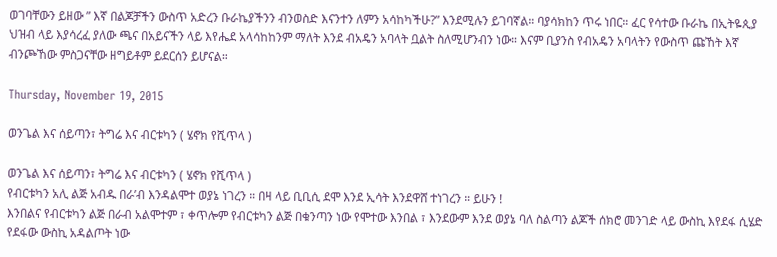ወገባቸውን ይዘው ” እኛ በልጆቻችን ውስጥ አድረን ቡራኬያችንን ብንወስድ እናንተን ለምን አሳከካችሁ?” እንደሚሉን ይገባኛል። ባያሳክከን ጥሩ ነበር። ፈር የሳተው ቡራኬ በኢትዬጲያ ህዝብ ላይ እያሳረፈ ያለው ጫና በአይናችን ላይ እየሔደ አላሳከከንም ማለት እንደ ብአዴን አባላት ቧልት ስለሚሆንብን ነው። እናም ቢያንስ የብአዴን አባላትን የውስጥ ጩኸት እኛ ብንጮኸው ምስጋናቸው ዘግይቶም ይደርሰን ይሆናል።

Thursday, November 19, 2015

ወንጌል እና ሰይጣን፣ ትግሬ እና ብርቱካን ( ሄኖክ የሺጥላ )

ወንጌል እና ሰይጣን፣ ትግሬ እና ብርቱካን ( ሄኖክ የሺጥላ )
የብርቱካን አሊ ልጅ አብዱ በራ’ብ እንዳልሞተ ወያኔ ነገረን ። በዛ ላይ ቢቢሲ ደሞ እንደ ኢሳት እንደዋሸ ተነገረን ። ይሁን !
እንበልና የብርቱካን ልጅ በራብ አልሞተም ፣ ቀጥሎም የብርቱካን ልጅ በቁንጣን ነው የሞተው እንበል ፣ እንደውም እንደ ወያኔ ባለ ስልጣን ልጆች ሰክሮ መንገድ ላይ ውስኪ እየደፋ ሲሄድ የደፋው ውስኪ አዳልጦት ነው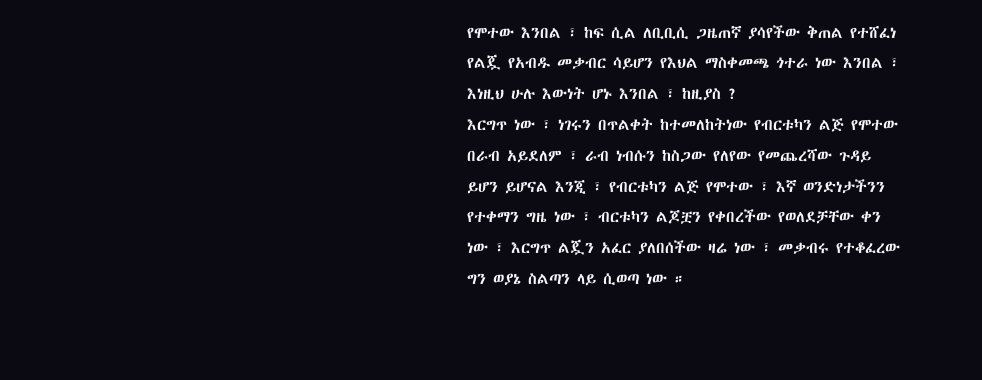የሞተው እንበል ፣ ከፍ ሲል ለቢቢሲ ጋዜጠኛ ያሳየችው ቅጠል የተሸፈነ የልጇ የአብዱ መቃብር ሳይሆን የእህል ማስቀመጫ ጎተራ ነው እንበል ፣ እነዚህ ሁሉ እውነት ሆኑ እንበል ፣ ከዚያስ ?
እርግጥ ነው ፣ ነገሩን በጥልቀት ከተመለከትነው የብርቱካን ልጅ የሞተው በራብ አይደለም ፣ ራብ ነብሱን ከስጋው የለየው የመጨረሻው ጉዳይ ይሆን ይሆናል እንጂ ፣ የብርቱካን ልጅ የሞተው ፣ እኛ ወንድነታችንን የተቀማን ግዜ ነው ፣ ብርቱካን ልጆቿን የቀበረችው የወለደቻቸው ቀን ነው ፣ እርግጥ ልጇን አፈር ያለበሰችው ዛሬ ነው ፣ መቃብሩ የተቆፈረው ግን ወያኔ ስልጣን ላይ ሲወጣ ነው ።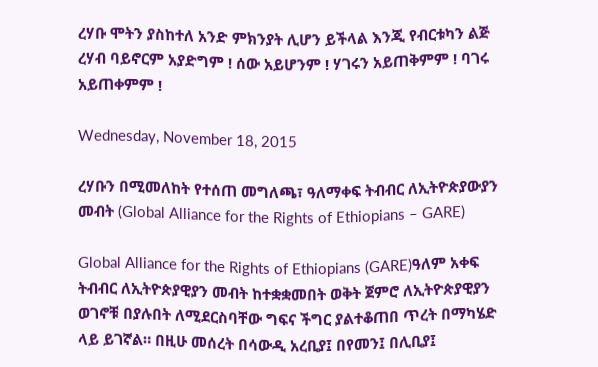ረሃቡ ሞትን ያስከተለ አንድ ምክንያት ሊሆን ይችላል እንጂ የብርቱካን ልጅ ረሃብ ባይኖርም አያድግም ! ሰው አይሆንም ! ሃገሩን አይጠቅምም ! ባገሩ አይጠቀምም !

Wednesday, November 18, 2015

ረሃቡን በሚመለከት የተሰጠ መግለጫ፣ ዓለማቀፍ ትብብር ለኢትዮጵያውያን መብት (Global Alliance for the Rights of Ethiopians – GARE)

Global Alliance for the Rights of Ethiopians (GARE)ዓለም አቀፍ ትብብር ለኢትዮጵያዊያን መብት ከተቋቋመበት ወቅት ጀምሮ ለኢትዮጵያዊያን ወገኖቹ በያሉበት ለሚደርስባቸው ግፍና ችግር ያልተቆጠበ ጥረት በማካሄድ ላይ ይገኛል። በዚሁ መሰረት በሳውዲ አረቢያ፤ በየመን፤ በሊቢያ፤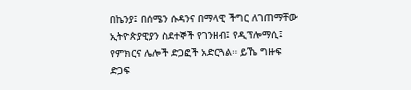በኬንያ፤ በሰሜን ሱዳንና በማላዊ ችግር ለገጠማቸው ኢትዮጵያዊያን ስደተኞች የገንዘብ፤ የዲፕሎማሲ፤ የምክርና ሌሎች ድጋፎች አድርጓል። ይኼ ግዙፍ ድጋፍ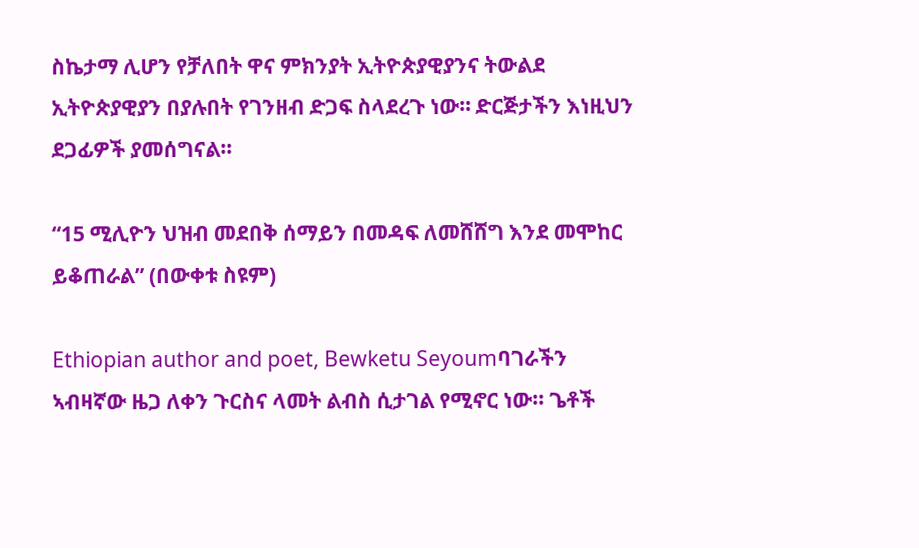ስኬታማ ሊሆን የቻለበት ዋና ምክንያት ኢትዮጵያዊያንና ትውልደ ኢትዮጵያዊያን በያሉበት የገንዘብ ድጋፍ ስላደረጉ ነው። ድርጅታችን እነዚህን ደጋፊዎች ያመሰግናል።

“15 ሚሊዮን ህዝብ መደበቅ ሰማይን በመዳፍ ለመሸሸግ እንደ መሞከር ይቆጠራል” (በውቀቱ ስዩም)

Ethiopian author and poet, Bewketu Seyoumባገራችን ኣብዛኛው ዜጋ ለቀን ጉርስና ላመት ልብስ ሲታገል የሚኖር ነው፡፡ ጌቶች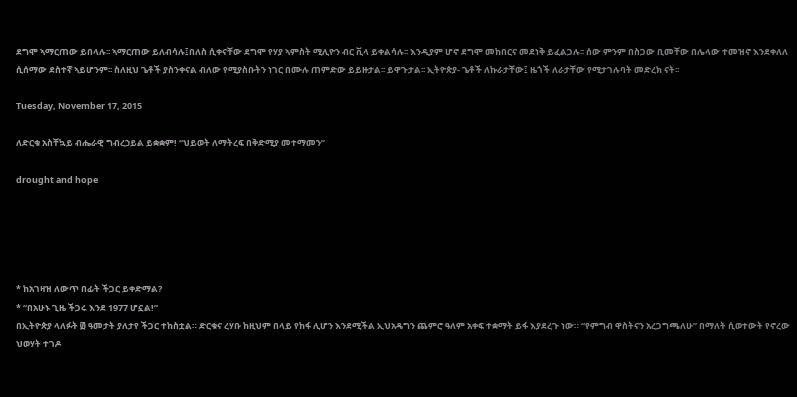ደግሞ ኣማርጠው ይበላሉ፡፡ ኣማርጠው ይለብሳሉ፤በለስ ሲቀናቸው ደግሞ የሃያ ኣምስት ሚሊዮን ብር ቪላ ይቀልሳሉ፡፡ እንዲያም ሆኖ ደግሞ መከበርና መደነቅ ይፈልጋሉ፡፡ ሰው ምንም በስጋው ቢመቸው በሌላው ተመዝኖ እንደቀለለ ሲሰማው ደስተኛ ኣይሆንም፡፡ ስለዚህ ጌቶች ያስንቀናል ብለው የሚያስቡትን ነገር በሙሉ ጠምድው ይይዙታል፡፡ ይዋጉታል፡፡ ኢትዮጵያ- ጌቶች ለኩራታቸው፤ ዜጎች ለራታቸው የሚታገሉባት መድረክ ናት፡፡

Tuesday, November 17, 2015

ለድርቁ አስቸኳይ ብሔራዊ ግብረኃይል ይቋቋም! “ህይወት ለማትረፍ በቅድሚያ መተማመን”

drought and hope





* ከአገዛዝ ለውጥ በፊት ችጋር ይቀድማል?
* “በአሁኑ ጊዜ ችጋሩ እንደ 1977 ሆኗል!”
በኢትዮጵያ ላለፉት ፴ ዓመታት ያለታየ ችጋር ተከስቷል። ድርቁና ረሃቡ ከዚህም በላይ የከፋ ሊሆን እንደሚችል ኢህአዴግን ጨምሮ ዓለም አቀፍ ተቋማት ይፋ እያደረጉ ነው። “የምግብ ዋስትናን አረጋግጫለሁ” በማለት ሲወተውት የኖረው ህወሃት ተገዶ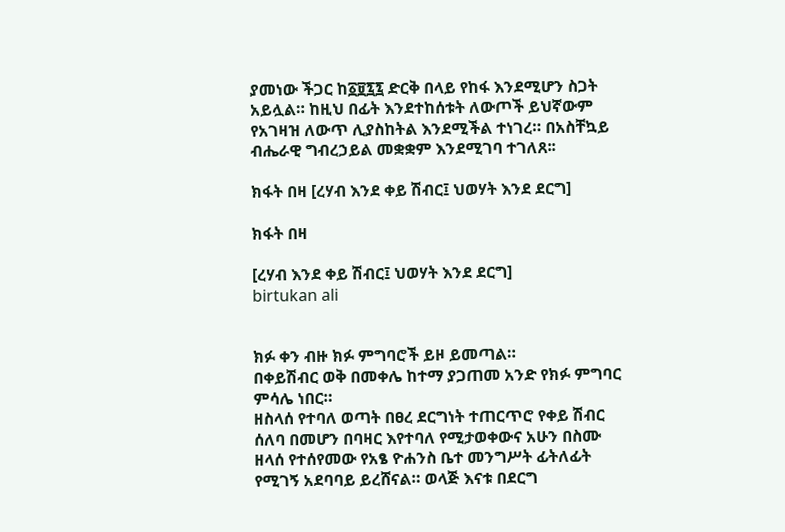ያመነው ችጋር ከ፩፱፯፯ ድርቅ በላይ የከፋ እንደሚሆን ስጋት አይሏል። ከዚህ በፊት እንደተከሰቱት ለውጦች ይህኛውም የአገዛዝ ለውጥ ሊያስከትል እንደሚችል ተነገረ። በአስቸኳይ ብሔራዊ ግብረኃይል መቋቋም እንደሚገባ ተገለጸ፡፡

ክፋት በዛ [ረሃብ እንደ ቀይ ሽብር፤ ህወሃት እንደ ደርግ]

ክፋት በዛ

[ረሃብ እንደ ቀይ ሽብር፤ ህወሃት እንደ ደርግ]
birtukan ali


ክፉ ቀን ብዙ ክፉ ምግባሮች ይዞ ይመጣል።
በቀይሽብር ወቅ በመቀሌ ከተማ ያጋጠመ አንድ የክፉ ምግባር ምሳሌ ነበር።
ዘስላሰ የተባለ ወጣት በፀረ ደርግነት ተጠርጥሮ የቀይ ሽብር ሰለባ በመሆን በባዛር እየተባለ የሚታወቀውና አሁን በስሙ ዘላሰ የተሰየመው የአፄ ዮሐንስ ቤተ መንግሥት ፊትለፊት የሚገኝ አደባባይ ይረሸናል። ወላጅ እናቱ በደርግ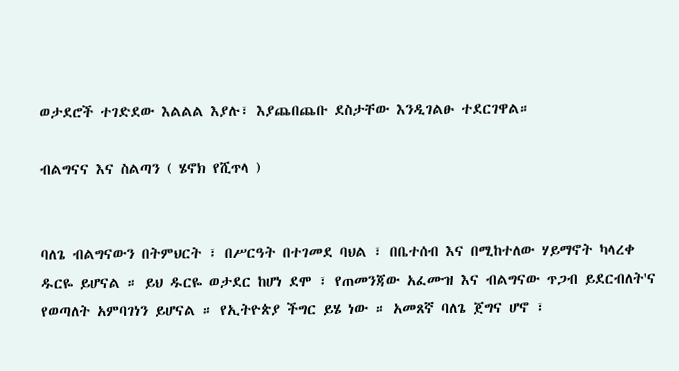ወታደሮች ተገድደው እልልል እያሉ፣ እያጨበጨቡ ደስታቸው እንዲገልፁ ተደርገዋል።

ብልግናና እና ስልጣን ( ሄኖክ የሺጥላ )


ባለጌ ብልግናውን በትምህርት ፣ በሥርዓት በተገመደ ባህል ፣ በቤተሰብ እና በሚከተለው ሃይማኖት ካላረቀ ዱርዬ ይሆናል ። ይህ ዱርዬ ወታደር ከሆነ ደሞ ፣ የጠመንጃው አፈሙዝ እና ብልግናው ጥጋብ ይደርብለት'ና የወጣለት አምባገነን ይሆናል ። የኢትዮጵያ ችግር ይሄ ነው ። አመጸኛ ባለጌ ጀግና ሆኖ ፣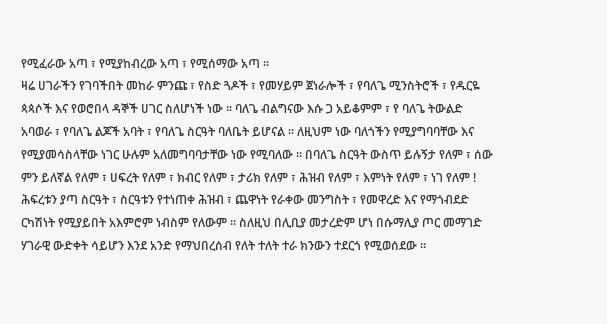የሚፈራው አጣ ፣ የሚያከብረው አጣ ፣ የሚሰማው አጣ ።
ዛሬ ሀገራችን የገባችበት መከራ ምንጩ ፣ የስድ ጓዶች ፣ የመሃይም ጀነራሎች ፣ የባለጌ ሚንስትሮች ፣ የዱርዬ ጳጳሶች እና የወሮበላ ዳኞች ሀገር ስለሆነች ነው ። ባለጌ ብልግናው እሱ ጋ አይቆምም ፣ የ ባለጌ ትውልድ አባወራ ፣ የባለጌ ልጆች አባት ፣ የባለጌ ስርዓት ባለቤት ይሆናል ። ለዚህም ነው ባለጎችን የሚያግባባቸው እና የሚያመሳስላቸው ነገር ሁሉም አለመግባባታቸው ነው የሚባለው ። በባለጌ ስርዓት ውስጥ ይሉኝታ የለም ፣ ሰው ምን ይለኛል የለም ፣ ሀፍረት የለም ፣ ክብር የለም ፣ ታሪክ የለም ፣ ሕዝብ የለም ፣ እምነት የለም ፣ ነገ የለም !
ሕፍረቱን ያጣ ስርዓት ፣ ስርዓቱን የተነጠቀ ሕዝብ ፣ ጨዋነት የራቀው መንግስት ፣ የመዋረድ እና የማጎብደድ ርካሽነት የሚያይበት አእምሮም ነብስም የለውም ። ስለዚህ በሊቢያ መታረድም ሆነ በሱማሊያ ጦር መማገድ ሃገራዊ ውድቀት ሳይሆን እንደ አንድ የማህበረሰብ የለት ተለት ተራ ክንውን ተደርጎ የሚወሰደው ።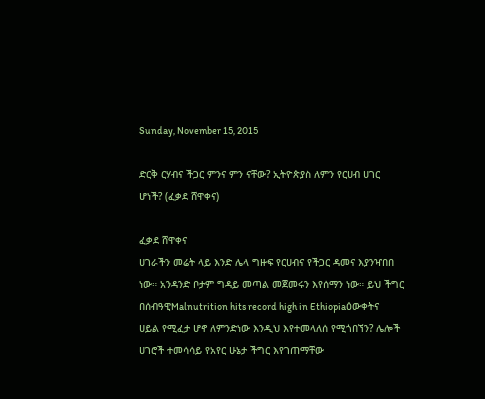Sunday, November 15, 2015

ድርቅ ርሃብና ችጋር ምንና ምን ናቸው? ኢትዮጵያስ ለምን የርሀብ ሀገር ሆነች? (ፈቃደ ሸዋቀና)

ፈቃደ ሸዋቀና
ሀገራችን መሬት ላይ እንድ ሌላ ግዙፍ የርሀብና የችጋር ዳመና እያንዣበበ ነው። አንዳንድ ቦታም ግዳይ መጣል መጀመሩን እየሰማን ነው። ይህ ችግር በሰብዓዊMalnutrition hits record high in Ethiopiaዕውቀትና ሀይል የሚፈታ ሆኖ ለምንድነው እንዲህ እየተመላለሰ የሚጎበኘን? ሌሎች ሀገሮች ተመሳሳይ የአየር ሁኔታ ችግር እየገጠማቸው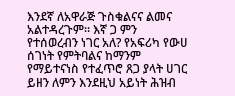እንደኛ ለአዋራጅ ጉስቁልናና ልመና አልተዳረጉም። እኛ ጋ ምን የተሰወረብን ነገር አለ? የአፍሪካ የውሀ ሰገነት የምትባልና ከማንም የማይተናነስ የተፈጥሮ ጸጋ ያላት ሀገር ይዘን ለምን እንደዚህ አይነት ሕዝብ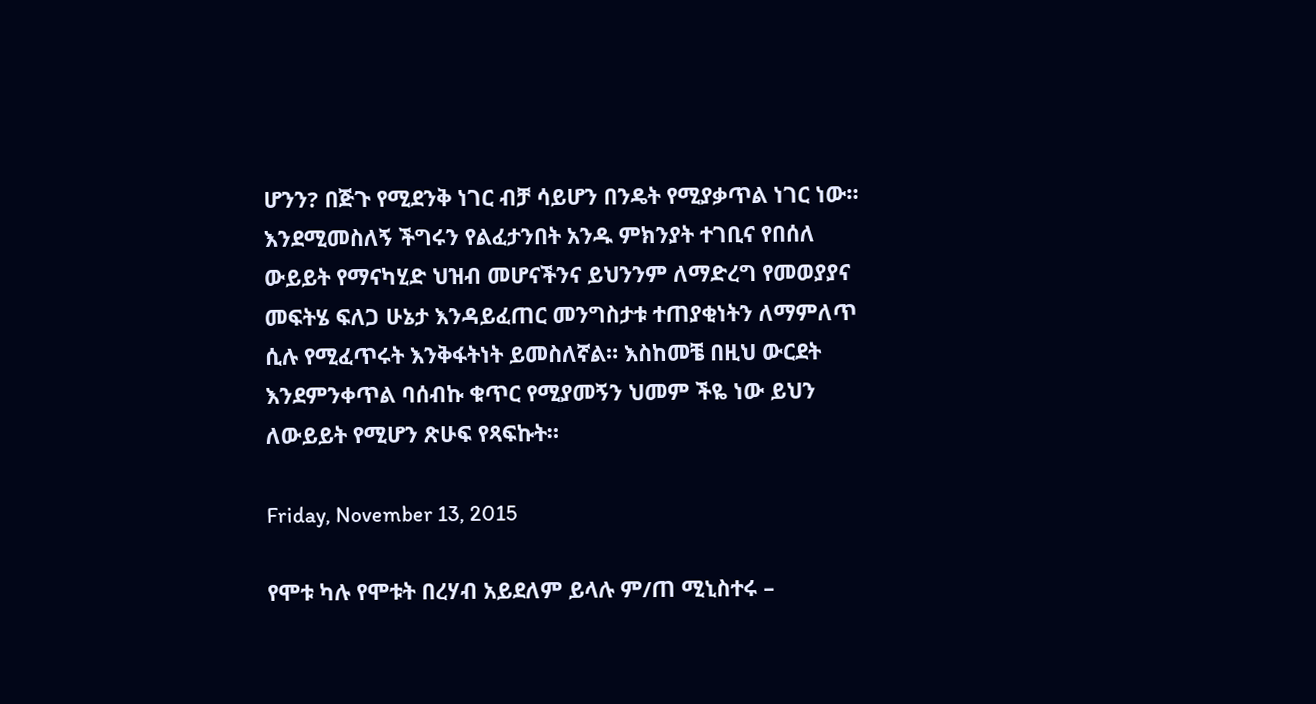ሆንን? በጅጉ የሚደንቅ ነገር ብቻ ሳይሆን በንዴት የሚያቃጥል ነገር ነው። እንደሚመስለኝ ችግሩን የልፈታንበት አንዱ ምክንያት ተገቢና የበሰለ ውይይት የማናካሂድ ህዝብ መሆናችንና ይህንንም ለማድረግ የመወያያና መፍትሄ ፍለጋ ሁኔታ እንዳይፈጠር መንግስታቱ ተጠያቂነትን ለማምለጥ ሲሉ የሚፈጥሩት እንቅፋትነት ይመስለኛል። እስከመቼ በዚህ ውርደት እንደምንቀጥል ባሰብኩ ቁጥር የሚያመኝን ህመም ችዬ ነው ይህን ለውይይት የሚሆን ጽሁፍ የጻፍኩት።

Friday, November 13, 2015

የሞቱ ካሉ የሞቱት በረሃብ አይደለም ይላሉ ም/ጠ ሚኒስተሩ –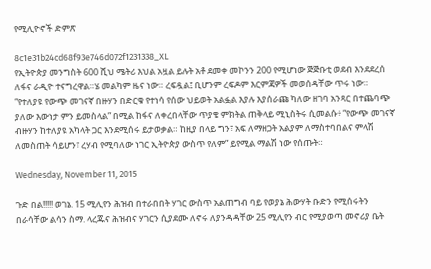የሚሊዮኖች ድምጽ

8c1e31b24cd68f93e746d072f1231338_XL
የኢትዮጵያ መንግስት 600 ሺህ ሜትሪ እህል አዟል ይሉት አቶ ደመቀ መኮንን 200 የሚሆነው ጅጅቡቲ ወደብ እንደደረሰ ለፋና ራዲዮ ተናግረዋል።ሄ መልካም ዜና ነው። ረፍዷል፤ ቢሆንም ረፍዶም እርምጃዎች መወሰዳቸው ጥሩ ነው።
“የተለያዩ የውጭ መገናኛ በዙሃን በድርቁ የተነሳ የሰው ህይወት አልፏል እያሉ እያሰራጩ ካለው ዘገባ አንጻር በተጨባጭ ያለው እውነታ ምን ይመስላል” በሚል ከፋና ለቀረበላቸው ጥያቄ ምክትል ጠቅላይ ሚኒስትሩ ሲመልሱ፥ “የውጭ መገናኛ ብዙሃን ከተለያዩ አካላት ጋር እንደሚሰሩ ይታወቃል። ከዚያ በላይ ግን፣ አፍ ለማዘጋት አልያም ለማስተባበልና ምላሽ ለመስጠት ሳይሆን፣ ረሃብ የሚባለው ነገር ኢትዮጵያ ውስጥ የለም” ይየሚል ማልሽ ነው የሰጡት።

Wednesday, November 11, 2015

ጉድ በል!!!!! ወገኔ. 15 ሚሊየን ሕዝብ በተራበበት ሃገር ውስጥ አልጠግብ ባይ የወያኔ ሕውሃት ቡድን የሚሰሩትን በራሳቸው ልሳን ስማ. ላረጁና ሕዝብና ሃገርን ሲያደሙ ለኖሩ ለያንዳዳቸው 25 ሚሊየን ብር የሚያወጣ መኖሪያ ቤት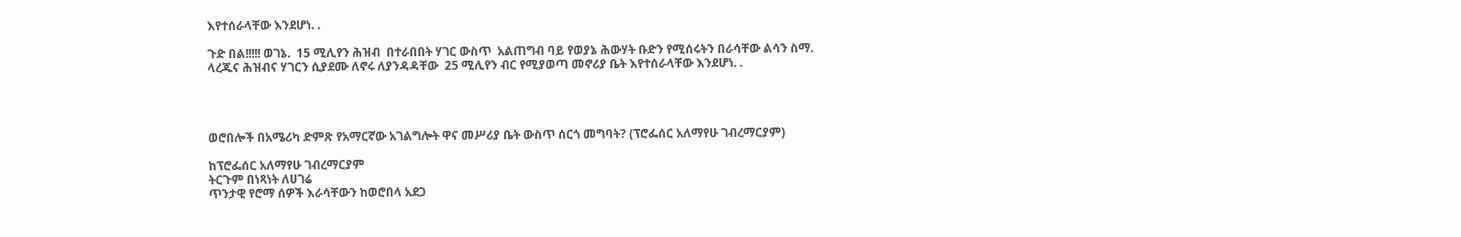እየተሰራላቸው እንደሆነ. .

ጉድ በል!!!!! ወገኔ.  15 ሚሊየን ሕዝብ  በተራበበት ሃገር ውስጥ  አልጠግብ ባይ የወያኔ ሕውሃት ቡድን የሚሰሩትን በራሳቸው ልሳን ስማ.
ላረጁና ሕዝብና ሃገርን ሲያደሙ ለኖሩ ለያንዳዳቸው  25 ሚሊየን ብር የሚያወጣ መኖሪያ ቤት እየተሰራላቸው እንደሆነ. .




ወሮበሎች በአሜሪካ ድምጽ የአማርኛው አገልግሎት ዋና መሥሪያ ቤት ውስጥ ሰርጎ መግባት? (ፕሮፌሰር አለማየሁ ገብረማርያም)

ከፕሮፌሰር አለማየሁ ገብረማርያም
ትርጉም በነጻነት ለሀገሬ
ጥንታዊ የሮማ ሰዎች እራሳቸውን ከወሮበላ አደጋ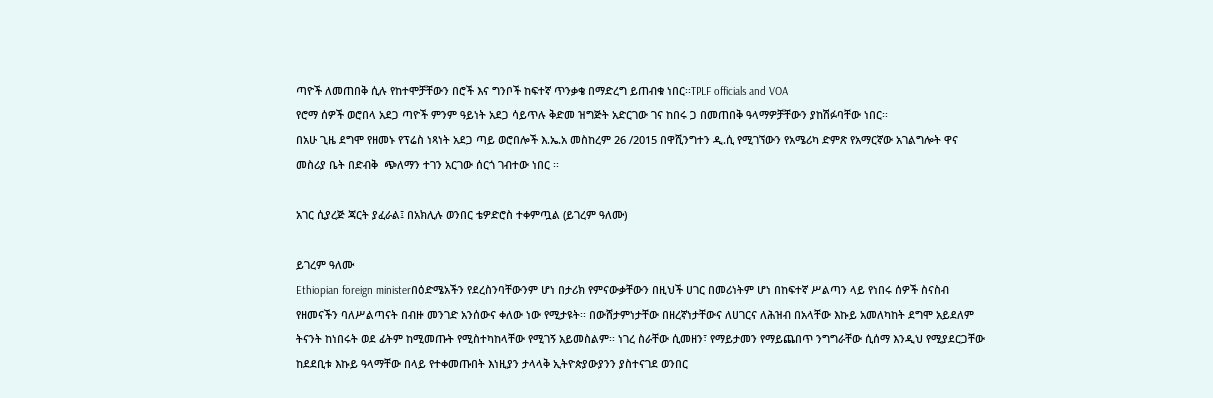ጣዮች ለመጠበቅ ሲሉ የከተሞቻቸውን በሮች እና ግንቦች ከፍተኛ ጥንቃቄ በማድረግ ይጠብቁ ነበር፡፡TPLF officials and VOA
የሮማ ሰዎች ወሮበላ አደጋ ጣዮች ምንም ዓይነት አደጋ ሳይጥሉ ቅድመ ዝግጅት አድርገው ገና ከበሩ ጋ በመጠበቅ ዓላማዎቻቸውን ያከሽፉባቸው ነበር፡፡
በአሁ ጊዜ ደግሞ የዘመኑ የፕሬስ ነጻነት አደጋ ጣይ ወሮበሎች እ.ኤ.አ መስከረም 26 /2015 በዋሺንግተን ዲ.ሲ የሚገኘውን የአሜሪካ ድምጽ የአማርኛው አገልግሎት ዋና መስሪያ ቤት በድብቅ  ጭለማን ተገን አርገው ሰርጎ ገብተው ነበር ፡፡

አገር ሲያረጅ ጃርት ያፈራል፤ በአክሊሉ ወንበር ቴዎድሮስ ተቀምጧል (ይገረም ዓለሙ)

ይገረም ዓለሙ
Ethiopian foreign ministerበዕድሜአችን የደረስንባቸውንም ሆነ በታሪክ የምናውቃቸውን በዚህች ሀገር በመሪነትም ሆነ በከፍተኛ ሥልጣን ላይ የነበሩ ሰዎች ስናስብ የዘመናችን ባለሥልጣናት በብዙ መንገድ አንሰውና ቀለው ነው የሚታዩት፡፡ በውሸታምነታቸው በዘረኛነታቸውና ለሀገርና ለሕዝብ በአላቸው እኩይ አመለካከት ደግሞ አይደለም ትናንት ከነበሩት ወደ ፊትም ከሚመጡት የሚስተካከላቸው የሚገኝ አይመስልም፡፡ ነገረ ስራቸው ሲመዘን፣ የማይታመን የማይጨበጥ ንግግራቸው ሲሰማ እንዲህ የሚያደርጋቸው ከደደቢቱ እኩይ ዓላማቸው በላይ የተቀመጡበት እነዚያን ታላላቅ ኢትዮጵያውያንን ያስተናገደ ወንበር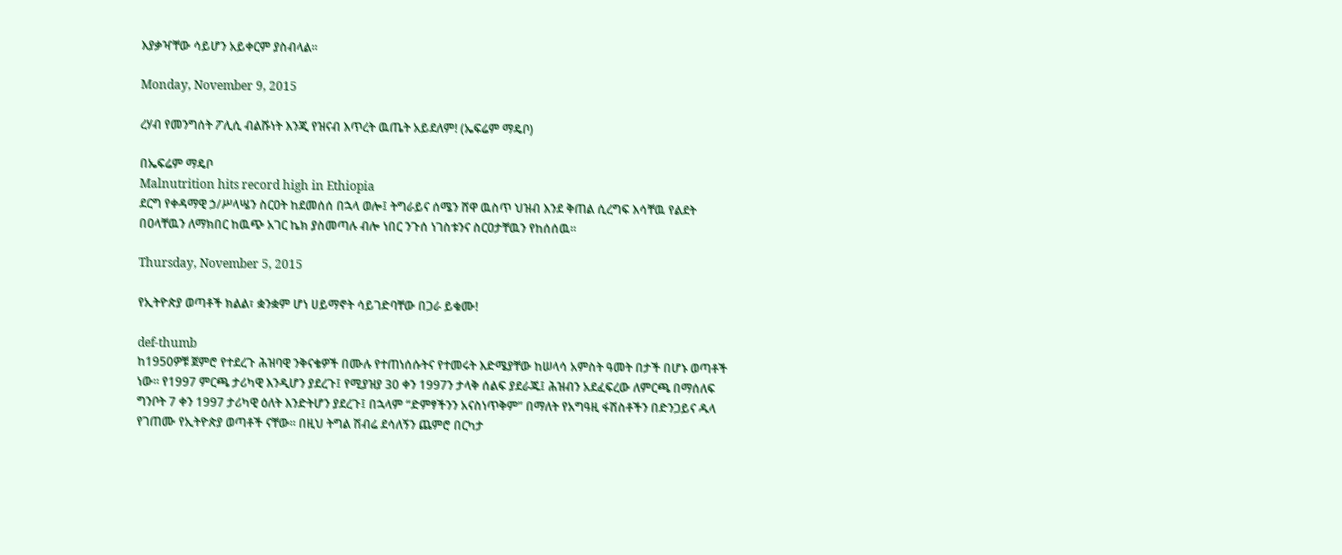እያቃዣቸው ሳይሆን አይቀርም ያስብላል፡፡

Monday, November 9, 2015

ረሃብ የመንግሰት ፖሊሲ ብልሹነት እንጂ የዝናብ እጥረት ዉጤት አይደለም! (ኤፍሬም ማዴቦ)

በኤፍሬም ማዴቦ
Malnutrition hits record high in Ethiopia
ደርግ የቀዳማዊ ኃ/ሥላሤን ስርዐት ከደመሰሰ በኋላ ወሎ፤ ትግራይና ሰሜን ሸዋ ዉስጥ ህዝብ እንደ ቅጠል ሲረግፍ እሳቸዉ የልደት በዐላቸዉን ለማክበር ከዉጭ አገር ኬክ ያስመጣሉ ብሎ ነበር ንጉሰ ነገስቱንና ስርዐታቸዉን የከሰሰዉ።

Thursday, November 5, 2015

የኢትዮጵያ ወጣቶች ክልል፣ ቋንቋም ሆነ ሀይማኖት ሳይገድባቸው በጋራ ይቁሙ!

def-thumb
ከ1950ዎቹ ጀምሮ የተደረጉ ሕዝባዊ ንቅናቄዎች በሙሉ የተጠነሰሱትና የተመሩት እድሜያቸው ከሠላሳ አምስት ዓመት በታች በሆኑ ወጣቶች ነው። የ1997 ምርጫ ታሪካዊ እንዲሆን ያደረጉ፤ የሚያዝያ 30 ቀን 1997ን ታላቅ ሰልፍ ያደራጁ፤ ሕዝብን አደፈፍረው ለምርጫ በማሰለፍ ግንቦት 7 ቀን 1997 ታሪካዊ ዕለት እንድትሆን ያደረጉ፤ በኋላም “ድምፃችንን አናስነጥቅም” በማለት የአግዓዚ ፋሽስቶችን በድንጋይና ዱላ የገጠሙ የኢትዮጵያ ወጣቶች ናቸው። በዚህ ትግል ሽብሬ ደሳለኝን ጨምሮ በርካታ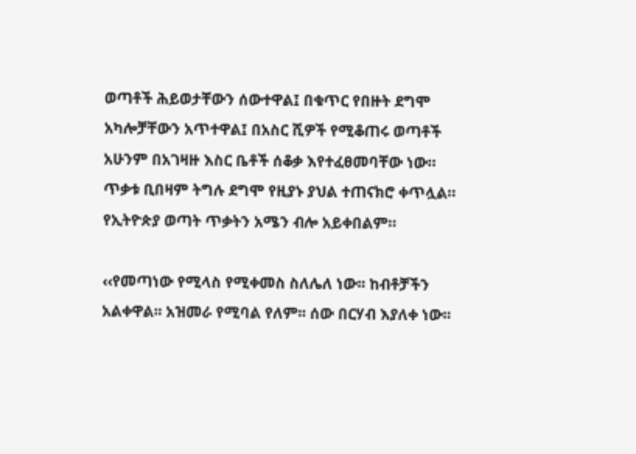ወጣቶች ሕይወታቸውን ሰውተዋል፤ በቁጥር የበዙት ደግሞ አካሎቻቸውን አጥተዋል፤ በአስር ሺዎች የሚቆጠሩ ወጣቶች አሁንም በአገዛዙ እስር ቤቶች ሰቆቃ እየተፈፀመባቸው ነው። ጥቃቱ ቢበዛም ትግሉ ደግሞ የዚያኑ ያህል ተጠናክሮ ቀጥሏል። የኢትዮጵያ ወጣት ጥቃትን አሜን ብሎ አይቀበልም።

‹‹የመጣነው የሚላስ የሚቀመስ ስለሌለ ነው፡፡ ከብቶቻችን አልቀዋል፡፡ አዝመራ የሚባል የለም፡፡ ሰው በርሃብ እያለቀ ነው፡፡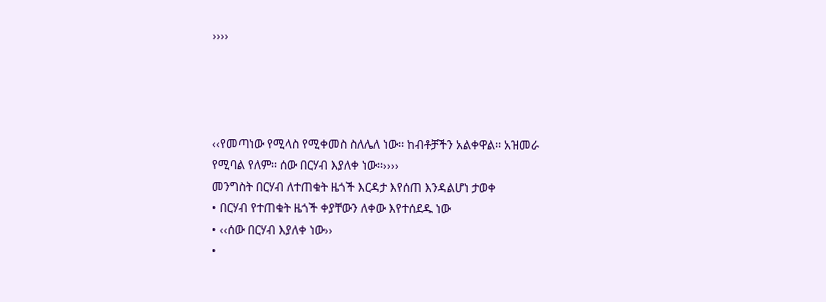››››




‹‹የመጣነው የሚላስ የሚቀመስ ስለሌለ ነው፡፡ ከብቶቻችን አልቀዋል፡፡ አዝመራ የሚባል የለም፡፡ ሰው በርሃብ እያለቀ ነው፡፡››››
መንግስት በርሃብ ለተጠቁት ዜጎች እርዳታ እየሰጠ እንዳልሆነ ታወቀ
• በርሃብ የተጠቁት ዜጎች ቀያቸውን ለቀው እየተሰደዱ ነው
• ‹‹ሰው በርሃብ እያለቀ ነው››
•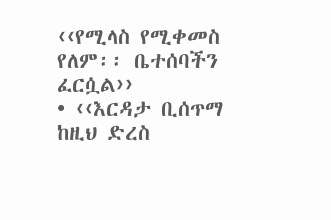‹‹የሚላስ የሚቀመስ የለም፡፡ ቤተሰባችን ፈርሷል››
• ‹‹እርዳታ ቢሰጥማ ከዚህ ድረስ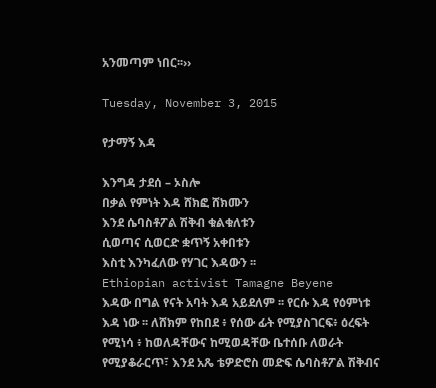አንመጣም ነበር፡፡››

Tuesday, November 3, 2015

የታማኝ እዳ

እንግዳ ታደሰ – ኦስሎ
በቃል የምነት እዳ ሸክፎ ሸክሙን
እንደ ሴባስቶፖል ሽቅብ ቁልቁለቱን
ሲወጣና ሲወርድ ቋጥኝ አቀበቱን
እስቲ እንካፈለው የሃገር እዳውን ፡፡
Ethiopian activist Tamagne Beyene
እዳው በግል የናት አባት እዳ አይደለም ፡፡ የርሱ እዳ የዕምነቱ እዳ ነው ፡፡ ለሸክም የከበደ ፥ የሰው ፊት የሚያስገርፍ፥ ዕረፍት የሚነሳ ፥ ከወለዳቸውና ከሚወዳቸው ቤተሰቡ ለወራት የሚያቆራርጥ፣ እንደ አጼ ቴዎድሮስ መድፍ ሴባስቶፖል ሽቅብና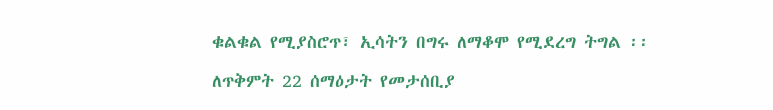ቁልቁል የሚያስሮጥ፣ ኢሳትን በግሩ ለማቆሞ የሚደረግ ትግል ፡፡

ለጥቅምት 22 ሰማዕታት የመታሰቢያ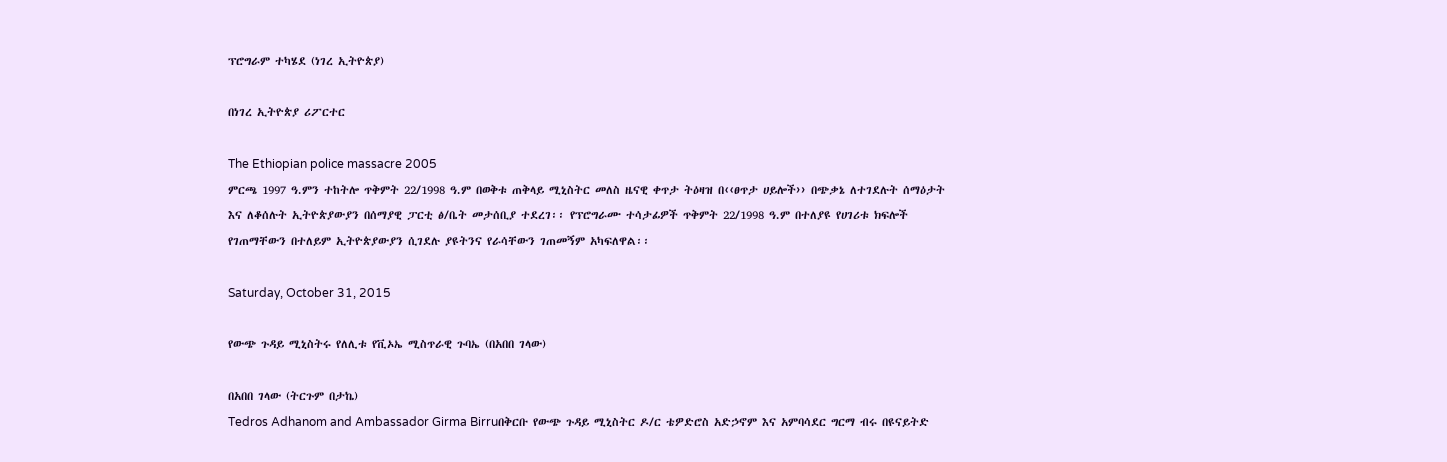ፕሮግራም ተካሄደ (ነገረ ኢትዮጵያ)

በነገረ ኢትዮጵያ ሪፖርተር

The Ethiopian police massacre 2005
ምርጫ 1997 ዓ.ምን ተከትሎ ጥቅምት 22/1998 ዓ.ም በወቅቱ ጠቅላይ ሚኒስትር መለስ ዜናዊ ቀጥታ ትዕዛዝ በ‹‹ፀጥታ ሀይሎች›› በጭቃኔ ለተገደሉት ሰማዕታት እና ለቆሰሉት ኢትዮጵያውያን በሰማያዊ ፓርቲ ፅ/ቤት መታሰቢያ ተደረገ፡፡ የፕሮግራሙ ተሳታፊዎች ጥቅምት 22/1998 ዓ.ም በተለያዩ የሀገሪቱ ክፍሎች የገጠማቸውን በተለይም ኢትዮጵያውያን ሲገደሉ ያዩትንና የራሳቸውን ገጠመኝም አካፍለዋል፡፡

Saturday, October 31, 2015

የውጭ ጉዳይ ሚኒስትሩ የለሊቱ የቪኦኤ ሚስጥራዊ ጉባኤ (በአበበ ገላው)

በአበበ ገላው (ትርጉም በታኬ)
Tedros Adhanom and Ambassador Girma Birruበቅርቡ የውጭ ጉዳይ ሚኒስትር ዶ/ር ቴዎድሮስ አድኃኖም እና አምባሳደር ግርማ ብሩ በዩናይትድ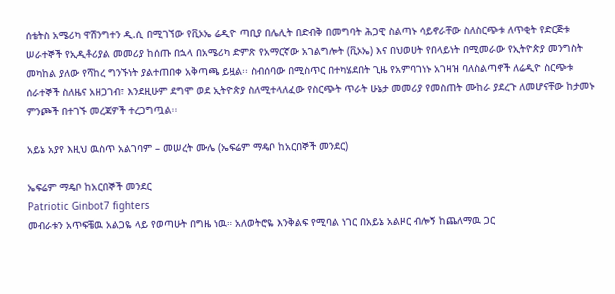ሰቴትስ አሜሪካ ዋሽንግተን ዲ.ሲ በሚገኘው የቪኦኤ ሬዲዮ ጣቢያ በሌሊት በድብቅ በመግባት ሕጋዊ ስልጣኑ ሳይኖራቸው ስለስርጭቱ ለጥቂት የድርጅቱ ሠራተኞች የኢዲቶሪያል መመሪያ ከሰጡ በኋላ በአሜሪካ ድምጽ የአማርኛው አገልግሎት (ቪኦኤ) እና በህወሀት የበላይነት በሚመራው የኢትዮጵያ መንግስት መካከል ያለው የሻከረ ግንኙነት ያልተጠበቀ አቅጣጫ ይዟል፡፡ ስብሰባው በሚስጥር በተካሄደበት ጊዜ የአምባገነኑ አገዛዝ ባለስልጣኖች ለሬዲዮ ስርጭቱ ሰራተኞች ስለዜና አዘጋገብ፣ እንደዚሁም ደግሞ ወደ ኢትዮጵያ ስለሚተላለፈው የስርጭት ጥራት ሁኔታ መመሪያ የመስጠት ሙከራ ያደረጉ ለመሆናቸው ከታመኑ ምንጮች በተገኙ መረጃዎች ተረጋግጧል፡፡

አይኔ አያየ እዚህ ዉስጥ አልገባም – መሠረት ሙሌ (ኤፍሬም ማዴቦ ከአርበኞች መንደር)

ኤፍሬም ማዴቦ ከአርበኞች መንደር
Patriotic Ginbot7 fighters
መብራቱን አጥፍቼዉ አልጋዬ ላይ የወጣሁት በግዜ ነዉ። አለወትሮዬ እንቅልፍ የሚባል ነገር በአይኔ አልዞር ብሎኝ ከጨለማዉ ጋር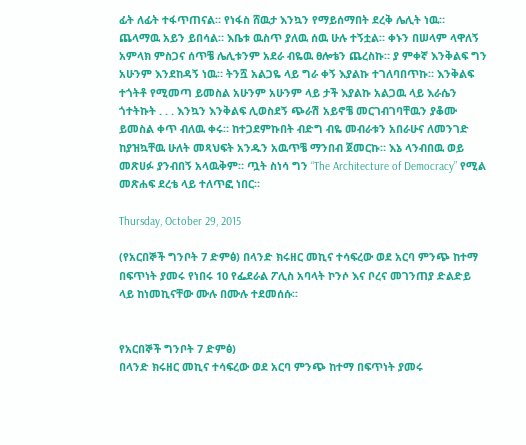ፊት ለፊት ተፋጥጠናል። የነፋስ ሸዉታ እንኳን የማይሰማበት ደረቅ ሌሊት ነዉ። ጨላማዉ አይን ይበሳል። እቤቱ ዉስጥ ያለዉ ሰዉ ሁሉ ተኝቷል። ቀኑን በሠላም ላዋለኝ አምላክ ምስጋና ሰጥቼ ሌሊቱንም አደራ ብዬዉ ፀሎቴን ጨረስኩ። ያ ምቀኛ እንቅልፍ ግን አሁንም እንደከዳኝ ነዉ። ትንሿ አልጋዬ ላይ ግራ ቀኝ እያልኩ ተገለባበጥኩ። እንቅልፍ ተጎትቶ የሚመጣ ይመስል አሁንም አሁንም ላይ ታች እያልኩ አልጋዉ ላይ እራሴን ጎተትኩት . . . እንኳን እንቅልፍ ሊወስደኝ ጭራሽ አይኖቼ መርገብገባቸዉን ያቆሙ ይመስል ቀጥ ብለዉ ቀሩ። ከተጋደምኩበት ብድግ ብዬ መብራቱን አበራሁና ለመንገድ ከያዝኳቸዉ ሁለት መጻህፍት አንዱን አዉጥቼ ማንበብ ጀመርኩ። እኔ ላንብበዉ ወይ መጽሀፉ ያንብበኝ አላዉቅም። ጧት ስነሳ ግን “The Architecture of Democracy” የሚል መጽሐፍ ደረቴ ላይ ተለጥፎ ነበር።

Thursday, October 29, 2015

(የአርበኞች ግንቦት 7 ድምፅ) በላንድ ክሩዘር መኪና ተሳፍረው ወደ አርባ ምንጭ ከተማ በፍጥነት ያመሩ የነበሩ 10 የፌደራል ፖሊስ አባላት ኮንሶ እና ቦረና መገንጠያ ድልድይ ላይ ከነመኪናቸው ሙሉ በሙሉ ተደመሰሱ፡፡


የአርበኞች ግንቦት 7 ድምፅ)
በላንድ ክሩዘር መኪና ተሳፍረው ወደ አርባ ምንጭ ከተማ በፍጥነት ያመሩ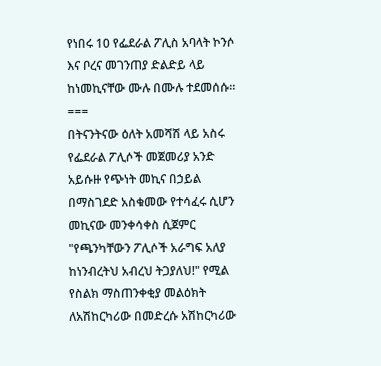የነበሩ 10 የፌደራል ፖሊስ አባላት ኮንሶ እና ቦረና መገንጠያ ድልድይ ላይ ከነመኪናቸው ሙሉ በሙሉ ተደመሰሱ፡፡
===
በትናንትናው ዕለት አመሻሽ ላይ አስሩ የፌደራል ፖሊሶች መጀመሪያ አንድ አይሱዙ የጭነት መኪና በኃይል በማስገደድ አስቁመው የተሳፈሩ ሲሆን መኪናው መንቀሳቀስ ሲጀምር "የጫንካቸውን ፖሊሶች አራግፍ አለያ ከነንብረትህ አብረህ ትጋያለህ!" የሚል የስልክ ማስጠንቀቂያ መልዕክት ለአሽከርካሪው በመድረሱ አሽከርካሪው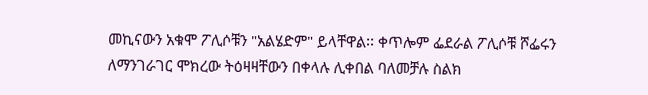መኪናውን አቁሞ ፖሊሶቹን "አልሄድም" ይላቸዋል፡፡ ቀጥሎም ፌደራል ፖሊሶቹ ሾፌሩን ለማንገራገር ሞክረው ትዕዛዛቸውን በቀላሉ ሊቀበል ባለመቻሉ ስልክ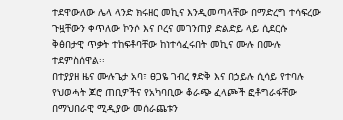ተደዋውለው ሌላ ላንድ ክሩዘር መኪና እንዲመጣላቸው በማድረግ ተሳፍረው ጉዟቸውን ቀጥለው ኮንሶ እና ቦረና መገንጠያ ድልድይ ላይ ሲደርሱ ቅፅበታዊ ጥቃት ተከፍቶባቸው ከነተሳፈሩበት መኪና ሙሉ በሙሉ ተደምስሰዋል፡፡
በተያያዘ ዜና ሙሉጌታ አባ፣ ፀጋዬ ገብረ ፃድቅ እና በኃይሉ ሲሳይ የተባሉ የህወሓት ጆሮ ጠቢዎችና የአካባቢው ቆራጭ ፈላጮች ፎቶግራፋቸው በማህበራዊ ሚዲያው መሰራጨቱን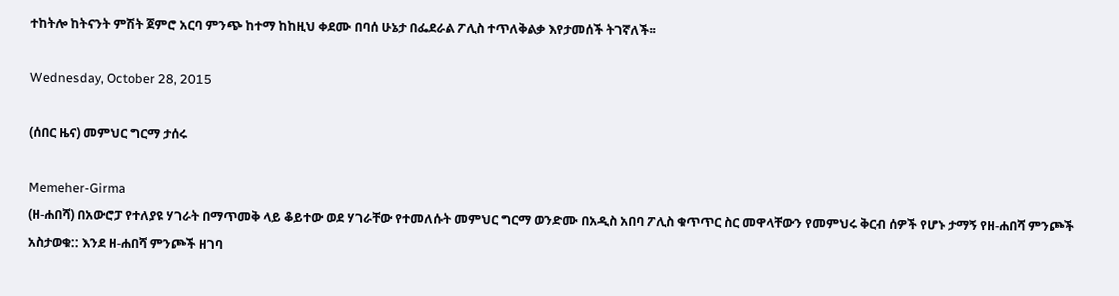ተከትሎ ከትናንት ምሽት ጀምሮ አርባ ምንጭ ከተማ ከከዚህ ቀደሙ በባሰ ሁኔታ በፌደራል ፖሊስ ተጥለቅልቃ እየታመሰች ትገኛለች፡፡

Wednesday, October 28, 2015

(ሰበር ዜና) መምህር ግርማ ታሰሩ

Memeher-Girma
(ዘ-ሐበሻ) በአውሮፓ የተለያዩ ሃገራት በማጥመቅ ላይ ቆይተው ወደ ሃገራቸው የተመለሱት መምህር ግርማ ወንድሙ በአዲስ አበባ ፖሊስ ቁጥጥር ስር መዋላቸውን የመምህሩ ቅርብ ሰዎች የሆኑ ታማኝ የዘ-ሐበሻ ምንጮች አስታወቁ:: እንደ ዘ-ሐበሻ ምንጮች ዘገባ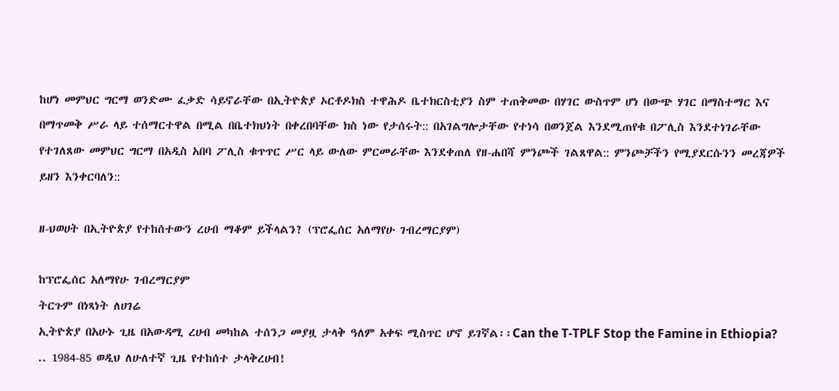ከሆነ መምህር ግርማ ወንድሙ ፈቃድ ሳይኖራቸው በኢትዮጵያ ኦርቶዶክስ ተዋሕዶ ቤተክርስቲያን ስም ተጠቅመው በሃገር ውስጥም ሆነ በውጭ ሃገር በማስተማር እና በማጥመቅ ሥራ ላይ ተሰማርተዋል በሚል በቤተክህነት በቀረበባቸው ክስ ነው የታሰሩት:: በአገልግሎታቸው የተነሳ በወንጀል እንደሚጠየቁ በፖሊስ እንደተነገራቸው የተገለጸው መምህር ግርማ በአዲስ አበባ ፖሊስ ቁጥጥር ሥር ላይ ውለው ምርመራቸው እንደቀጠለ የዘ-ሐበሻ ምንጮች ገልጸዋል:: ምንጮቻችን የሚያደርሱንን መረጃዎች ይዘን እንቀርባለን::

ዘ-ህወሀት በኢትዮጵያ የተከሰተውን ረሀብ ማቆም ይችላልን? (ፕሮፌሰር አለማየሁ ገብረማርያም)

ከፕሮፌሰር አለማየሁ ገብረማርያም
ትርጉም በነጻነት ለሀገሬ
ኢትዮጵያ በአሁኑ ጊዜ በአውዳሚ ረሀብ መካከል ተሰንጋ መያዟ ታላቅ ዓለም አቀፍ ሚስጥር ሆኖ ይገኛል፡፡Can the T-TPLF Stop the Famine in Ethiopia?
.. 1984-85 ወዲህ ለሁለተኛ ጊዜ የተከሰተ ታላቅረሀብ!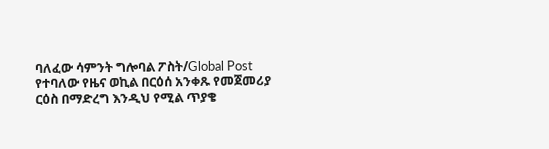ባለፈው ሳምንት ግሎባል ፖስት/Global Post የተባለው የዜና ወኪል በርዕሰ አንቀጹ የመጀመሪያ ርዕስ በማድረግ እንዲህ የሚል ጥያቄ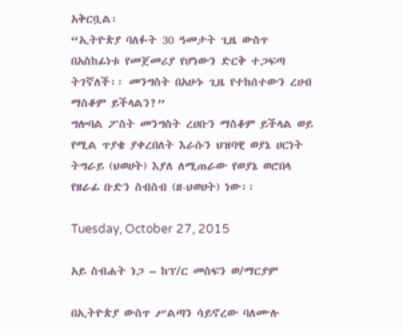አቅርቧል፡
“ኢትዮጵያ ባለፉት 30 ዓመታት ጊዜ ውስጥ በአስከፊነቱ የመጀመሪያ የሆነውን ድርቅ ተጋፍጣ ትገኛለች፡፡ መንግስት በአሁኑ ጊዜ የተከሰተውን ረሀብ ማስቆም ይችላልን?”
ግሎባል ፖስት መንግስት ረሀቡን ማስቆም ይችላል ወይ የሚል ጥያቄ ያቀረበለት እራሱን ህዝባዊ ወያኔ ሀርነት ትግራይ (ህወሀት) እያለ ለሚጠራው የወያኔ ወሮበላ የዘራፊ ቡድን ስብስብ (ዘ-ህወሀት) ነው፡፡

Tuesday, October 27, 2015

አይ ስብሐት ነጋ – ከፕ/ር መስፍን ወ/ማርያም

በኢትዮጵያ ውስጥ ሥልጣን ሳይኖረው ባለሙሉ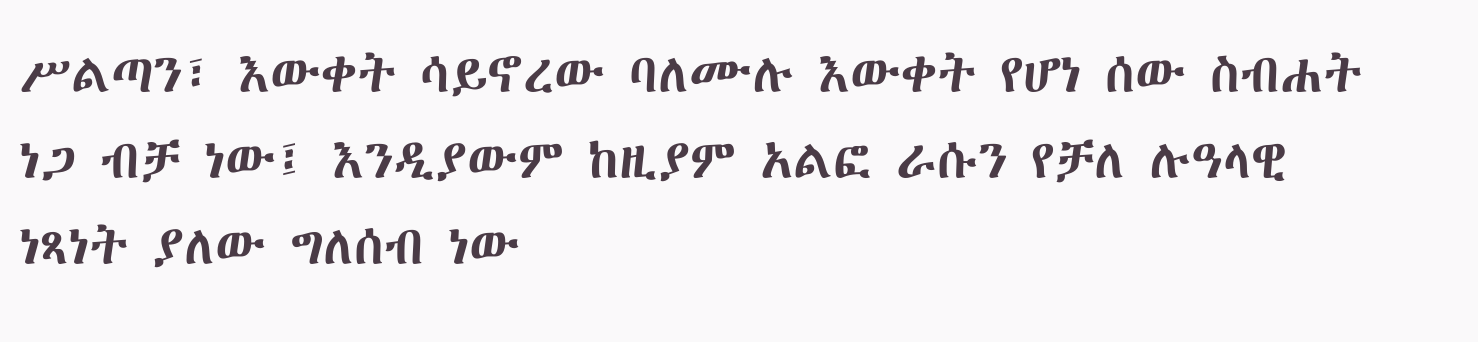ሥልጣን፣ እውቀት ሳይኖረው ባለሙሉ እውቀት የሆነ ሰው ስብሐት ነጋ ብቻ ነው፤ እንዲያውም ከዚያም አልፎ ራሱን የቻለ ሉዓላዊ ነጻነት ያለው ግለሰብ ነው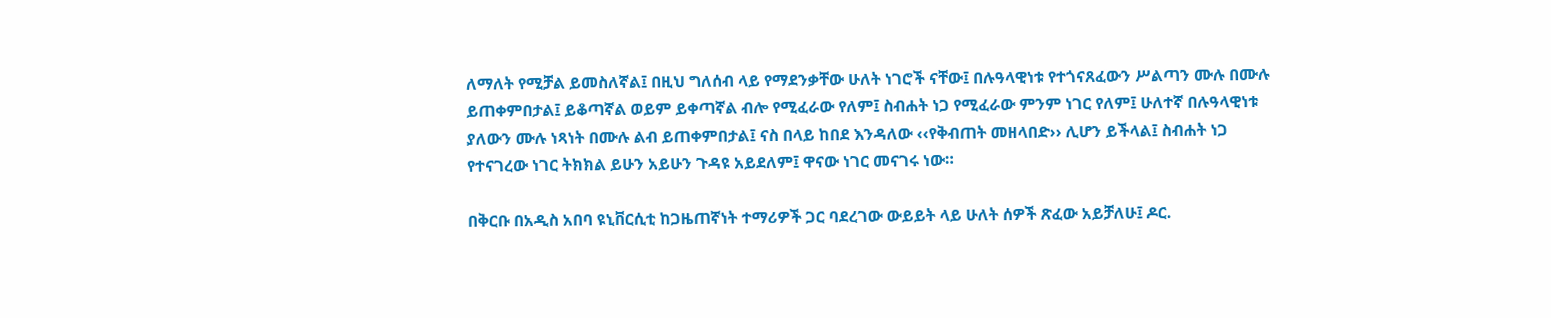ለማለት የሚቻል ይመስለኛል፤ በዚህ ግለሰብ ላይ የማደንቃቸው ሁለት ነገሮች ናቸው፤ በሉዓላዊነቱ የተጎናጸፈውን ሥልጣን ሙሉ በሙሉ ይጠቀምበታል፤ ይቆጣኛል ወይም ይቀጣኛል ብሎ የሚፈራው የለም፤ ስብሐት ነጋ የሚፈራው ምንም ነገር የለም፤ ሁለተኛ በሉዓላዊነቱ ያለውን ሙሉ ነጻነት በሙሉ ልብ ይጠቀምበታል፤ ናስ በላይ ከበደ እንዳለው ‹‹የቅብጠት መዘላበድ›› ሊሆን ይችላል፤ ስብሐት ነጋ የተናገረው ነገር ትክክል ይሁን አይሁን ጉዳዩ አይደለም፤ ዋናው ነገር መናገሩ ነው።

በቅርቡ በአዲስ አበባ ዩኒቨርሲቲ ከጋዜጠኛነት ተማሪዎች ጋር ባደረገው ውይይት ላይ ሁለት ሰዎች ጽፈው አይቻለሁ፤ ዶር.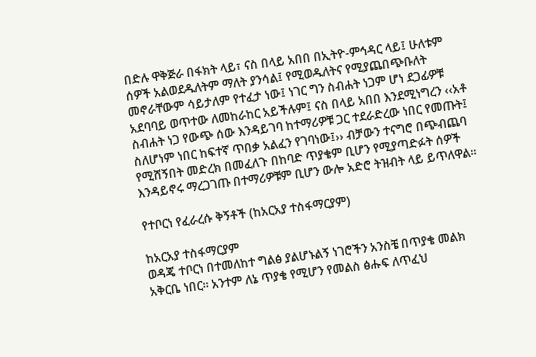በድሉ ዋቅጅራ በፋክት ላይ፣ ናስ በላይ አበበ በኢትዮ-ምኅዳር ላይ፤ ሁለቱም ሰዎች አልወደዱለትም ማለት ያንሳል፤ የሚወዱለትና የሚያጨበጭቡለት መኖራቸውም ሳይታለም የተፈታ ነው፤ ነገር ግን ስብሐት ነጋም ሆነ ደጋፊዎቹ አደባባይ ወጥተው ለመከራከር አይችሉም፤ ናስ በላይ አበበ እንደሚነግረን ‹‹አቶ ስብሐት ነጋ የውጭ ሰው እንዳይገባ ከተማሪዎቹ ጋር ተደራድረው ነበር የመጡት፤ ስለሆነም ነበር ከፍተኛ ጥበቃ አልፈን የገባነው፤›› ብቻውን ተናግሮ በጭብጨባ የሚሸኝበት መድረክ በመፈለጉ በከባድ ጥያቄም ቢሆን የሚያጣድፉት ሰዎች እንዳይኖሩ ማረጋገጡ በተማሪዎቹም ቢሆን ውሎ አድሮ ትዝብት ላይ ይጥለዋል።

የተቦርነ የፈራረሱ ቅኝቶች (ከአርአያ ተስፋማርያም)

ከአርአያ ተስፋማርያም
ወዳጄ ተቦርነ በተመለከተ ግልፅ ያልሆኑልኝ ነገሮችን አንስቼ በጥያቄ መልክ አቅርቤ ነበር። አንተም ለኔ ጥያቄ የሚሆን የመልስ ፅሑፍ ለጥፈህ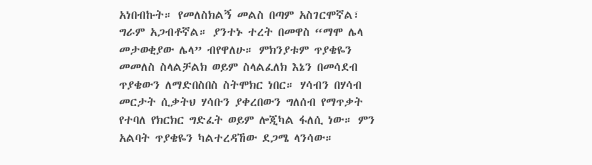አነበብኩት። የመለስክልኝ መልስ በጣም አስገርሞኛል፣ ግራም አጋብቶኛል። ያንተኑ ተረት በመዋስ “ማሞ ሌላ መታወቂያው ሌላ” ብየዋለሁ። ምክንያቱም ጥያቄዬን መመለስ ስላልቻልክ ወይም ስላልፈለክ እኔን በመሳደብ ጥያቄውን ለማድበስበስ ስትሞክር ነበር። ሃሳብን በሃሳብ መርታት ሲቃትህ ሃሳቡን ያቀረበውን ግለሰብ የማጥቃት የተባለ የክርክር ግድፈት ወይም ሎጂካል ፋለሲ ነው። ምን አልባት ጥያቄዬን ካልተረዳኸው ደጋሜ ላንሳው።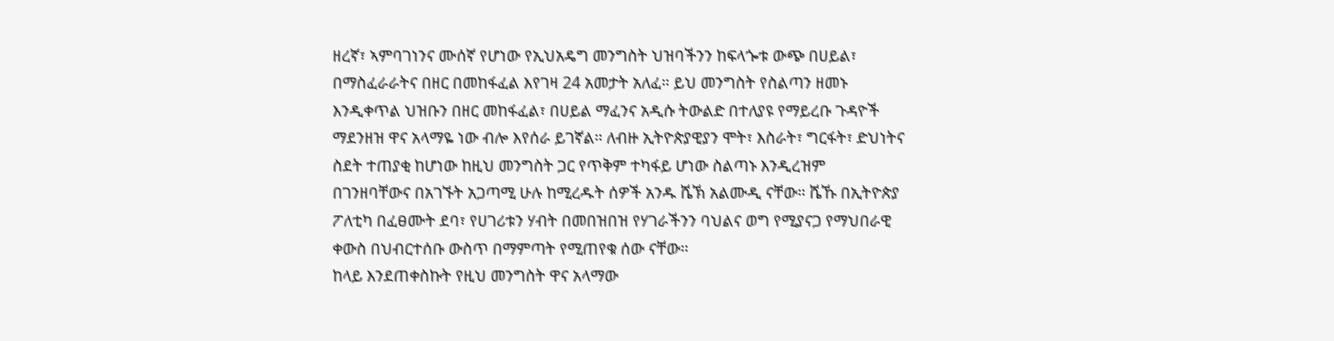ዘረኛ፣ ኣምባገነንና ሙሰኛ የሆነው የኢህአዴግ መንግስት ህዝባችንን ከፍላጐቱ ውጭ በሀይል፣ በማስፈራራትና በዘር በመከፋፈል እየገዛ 24 አመታት አለፈ። ይህ መንግስት የስልጣን ዘመኑ እንዲቀጥል ህዝቡን በዘር መከፋፈል፣ በሀይል ማፈንና አዲሱ ትውልድ በተለያዩ የማይረቡ ጉዳዮች ማደንዘዝ ዋና አላማዬ ነው ብሎ እየሰራ ይገኛል። ለብዙ ኢትዮጵያዊያን ሞት፣ እስራት፣ ግርፋት፣ ድህነትና ስደት ተጠያቂ ከሆነው ከዚህ መንግስት ጋር የጥቅም ተካፋይ ሆነው ስልጣኑ እንዲረዝም በገንዘባቸውና በአገኙት አጋጣሚ ሁሉ ከሚረዱት ሰዎች አንዱ ሼኽ አልሙዲ ናቸው። ሼኹ በኢትዮጵያ ፖለቲካ በፈፀሙት ደባ፣ የሀገሪቱን ሃብት በመበዝበዝ የሃገራችንን ባህልና ወግ የሚያናጋ የማህበራዊ ቀውስ በህብርተሰቡ ውስጥ በማምጣት የሚጠየቁ ሰው ናቸው።
ከላይ እንደጠቀስኩት የዚህ መንግስት ዋና አላማው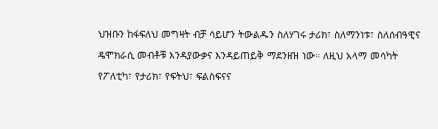ህዝቡን ከፋፍለህ መግዛት ብቻ ሳይሆን ትውልዱን ስለሃገሩ ታሪክ፣ ስለማንነቱ፣ ስለሰብዓዊና ዴሞክራሲ መብቶቹ እንዳያውቃና እንዳይጠይቅ ማደንዘዝ ነው። ለዚህ አላማ መሳካት የፖለቲካ፣ የታሪክ፣ የፍትህ፣ ፍልስፍናና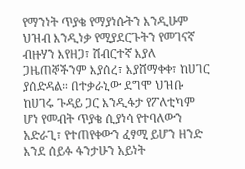የማንነት ጥያቄ የማያነሱትን እንዲሁም ህዝብ እንዲነቃ የሚያደርጉትን የመገናኛ ብዙሃን እየዘጋ፣ ሽብርተኛ እያለ ጋዜጠኞችንም እያሰረ፣ እያሸማቀቀ፣ ከሀገር ያሰድዳል። በተቃራኒው ደግሞ ህዝቡ ከሀገሩ ጉዳይ ጋር እንዲፋታ የፖለቲካም ሆነ የመብት ጥያቄ ሲያነሳ የተባለውን አድራጊ፣ የተጠየቀውን ፈፃሚ ይሆን ዘንድ እንደ ሰይፉ ፋንታሁን አይነት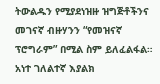ትውልዱን የሚያደነዝዙ ዝግጅቶችንና መገናኛ ብዙሃንን “የመዝናኛ ፕሮግራም” በሚል ስም ይለፈልፋል።
አነተ ገለልተኛ እያልክ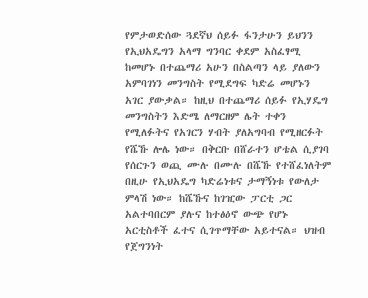የምታወድሰው ጓደኛህ ሰይፉ ፋንታሁን ይህንን የኢህአዴግን አላማ ግንባር ቀደም አስፈፃሚ ከመሆኑ በተጨማሪ አሁን በስልጣን ላይ ያለውን አምባገነን መንግስት የሚደግፍ ካድሬ መሆኑን አገር ያውቃል። ከዚህ በተጨማሪ ሰይፉ የኢሃዴግ መንግስትን እድሜ ለማርዘም ሌት ተቀን የሚለፉትና የአገርን ሃብት ያለአግባብ የሚዘርፉት የሼኹ ሎሌ ነው። በቅርቡ በሸራተን ሆቴል ሲያገባ የሰርጉን ወጪ ሙሉ በሙሉ በሼኹ የተሸፈነለትም በዚሁ የኢህአዴግ ካድሬነቱና ታማኝነቱ የውለታ ምላሽ ነው። ከሼኹና ከገዢው ፓርቲ ጋር አልተባበርም ያሉና ከተፅዕኖ ውጭ የሆኑ አርቲስቶች ፈተና ሲገጥማቸው አይተናል። ህዝብ የጀግንነት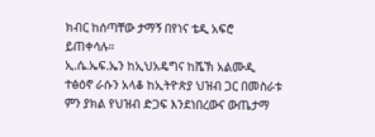ክብር ከሰጣቸው ታማኝ በየነና ቴዲ አፍሮ ይጠቀሳሉ።
ኢ.ሴ.ኤፍ.ኤን ከኢህአዴግና ከሼኽ አልሙዲ ተፅዕኖ ራሱን አላቆ ከኢትዮጵያ ህዝብ ጋር በመስራቱ ምን ያክል የህዝብ ድጋፍ እንደነበረውና ውጤታማ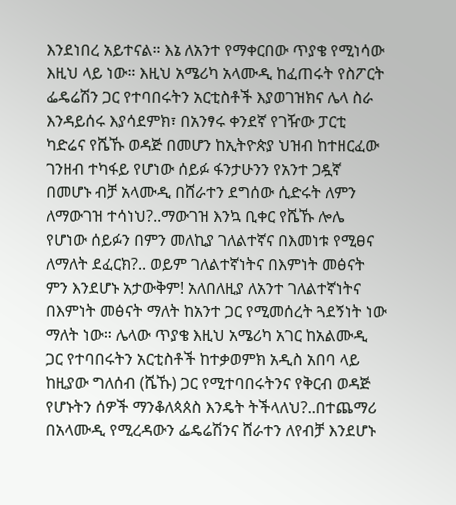እንደነበረ አይተናል። እኔ ለአንተ የማቀርበው ጥያቄ የሚነሳው እዚህ ላይ ነው። እዚህ አሜሪካ አላሙዲ ከፈጠሩት የስፖርት ፌዴሬሽን ጋር የተባበሩትን አርቲስቶች እያወገዝክና ሌላ ስራ እንዳይሰሩ እያሳደምክ፣ በአንፃሩ ቀንደኛ የገዥው ፓርቲ ካድሬና የሼኹ ወዳጅ በመሆን ከኢትዮጵያ ህዝብ ከተዘርፈው ገንዘብ ተካፋይ የሆነው ሰይፉ ፋንታሁንን የአንተ ጋዷኛ በመሆኑ ብቻ አላሙዲ በሸራተን ደግሰው ሲድሩት ለምን ለማውገዝ ተሳነህ?..ማውገዝ እንኳ ቢቀር የሼኹ ሎሌ የሆነው ሰይፉን በምን መለኪያ ገለልተኛና በእመነቱ የሚፀና ለማለት ደፈርክ?.. ወይም ገለልተኛነትና በእምነት መፅናት ምን እንደሆኑ አታውቅም! አለበለዚያ ለአንተ ገለልተኛነትና በእምነት መፅናት ማለት ከአንተ ጋር የሚመሰረት ጓደኝነት ነው ማለት ነው። ሌላው ጥያቄ እዚህ አሜሪካ አገር ከአልሙዲ ጋር የተባበሩትን አርቲስቶች ከተቃወምክ አዲስ አበባ ላይ ከዚያው ግለሰብ (ሼኹ) ጋር የሚተባበሩትንና የቅርብ ወዳጅ የሆኑትን ሰዎች ማንቆለጳጰስ እንዴት ትችላለህ?..በተጨማሪ በአላሙዲ የሚረዳውን ፌዴሬሽንና ሸራተን ለየብቻ እንደሆኑ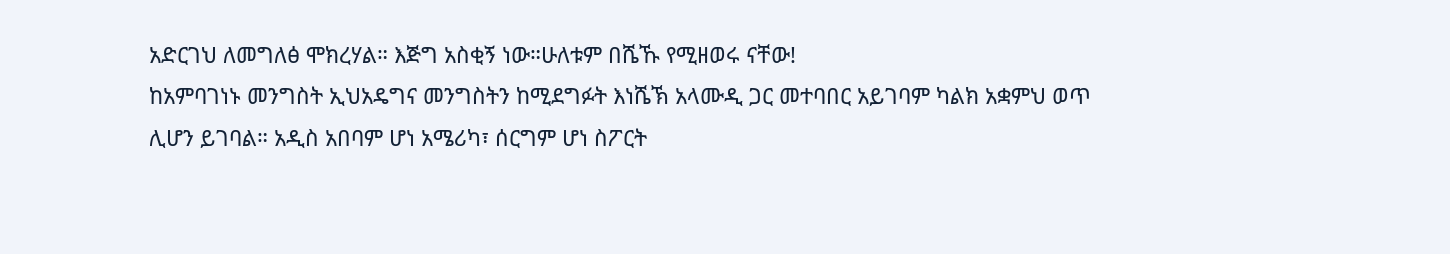አድርገህ ለመግለፅ ሞክረሃል። እጅግ አስቂኝ ነው።ሁለቱም በሼኹ የሚዘወሩ ናቸው!
ከአምባገነኑ መንግስት ኢህአዴግና መንግስትን ከሚደግፉት እነሼኽ አላሙዲ ጋር መተባበር አይገባም ካልክ አቋምህ ወጥ ሊሆን ይገባል። አዲስ አበባም ሆነ አሜሪካ፣ ሰርግም ሆነ ስፖርት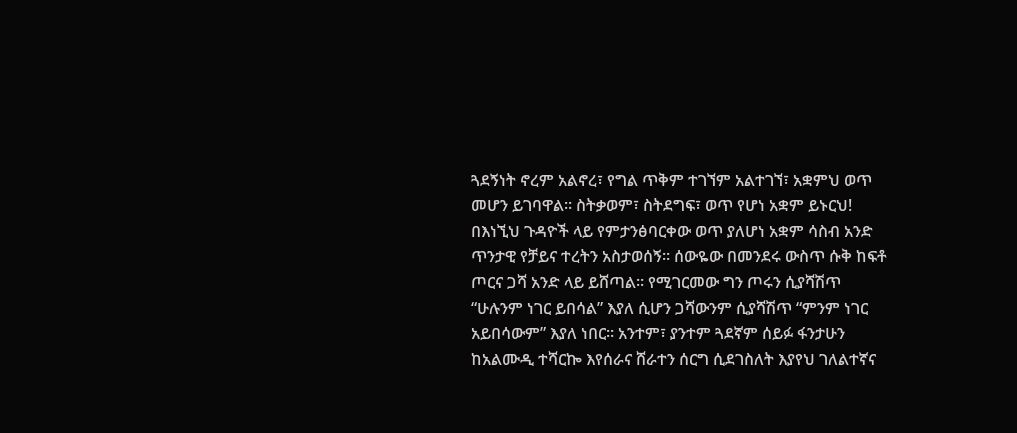ጓደኝነት ኖረም አልኖረ፣ የግል ጥቅም ተገኘም አልተገኘ፣ አቋምህ ወጥ መሆን ይገባዋል። ስትቃወም፣ ስትደግፍ፣ ወጥ የሆነ አቋም ይኑርህ!
በእነኚህ ጉዳዮች ላይ የምታንፅባርቀው ወጥ ያለሆነ አቋም ሳስብ አንድ ጥንታዊ የቻይና ተረትን አስታወሰኝ። ሰውዬው በመንደሩ ውስጥ ሱቅ ከፍቶ ጦርና ጋሻ አንድ ላይ ይሸጣል። የሚገርመው ግን ጦሩን ሲያሻሽጥ “ሁሉንም ነገር ይበሳል” እያለ ሲሆን ጋሻውንም ሲያሻሽጥ “ምንም ነገር አይበሳውም” እያለ ነበር። አንተም፣ ያንተም ጓደኛም ሰይፉ ፋንታሁን ከአልሙዲ ተሻርኰ እየሰራና ሸራተን ሰርግ ሲደገስለት እያየህ ገለልተኛና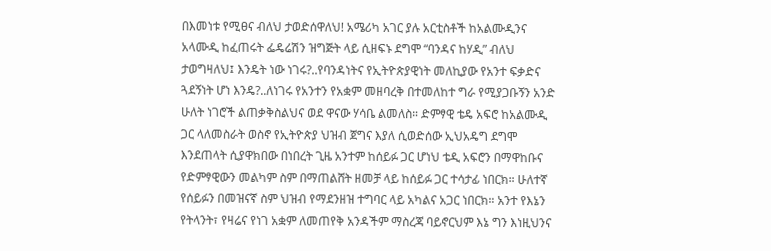በእመነቱ የሚፀና ብለህ ታወድሰዋለህ! አሜሪካ አገር ያሉ አርቲስቶች ከአልሙዲንና አላሙዲ ከፈጠሩት ፌዴሬሽን ዝግጅት ላይ ሲዘፍኑ ደግሞ “ባንዳና ከሃዲ” ብለህ ታወግዛለህ፤ እንዴት ነው ነገሩ?..የባንዳነትና የኢትዮጵያዊነት መለኪያው የአንተ ፍቃድና ጓደኝነት ሆነ እንዴ?..ለነገሩ የአንተን የአቋም መዘባረቅ በተመለከተ ግራ የሚያጋቡኝን አንድ ሁለት ነገሮች ልጠቃቅስልህና ወደ ዋናው ሃሳቤ ልመለስ። ድምፃዊ ቴዴ አፍሮ ከአልሙዲ ጋር ላለመስራት ወስኖ የኢትዮጵያ ህዝብ ጀግና እያለ ሲወድሰው ኢህአዴግ ደግሞ እንደጠላት ሲያዋክበው በነበረት ጊዜ አንተም ከሰይፉ ጋር ሆነህ ቴዲ አፍሮን በማዋከቡና የድምፃዊውን መልካም ስም በማጠልሸት ዘመቻ ላይ ከሰይፉ ጋር ተሳታፊ ነበርክ። ሁለተኛ የሰይፉን በመዝናኛ ስም ህዝብ የማደንዘዝ ተግባር ላይ አካልና አጋር ነበርክ። አንተ የእኔን የትላንት፣ የዛሬና የነገ አቋም ለመጠየቅ አንዳችም ማስረጃ ባይኖርህም እኔ ግን እነዚህንና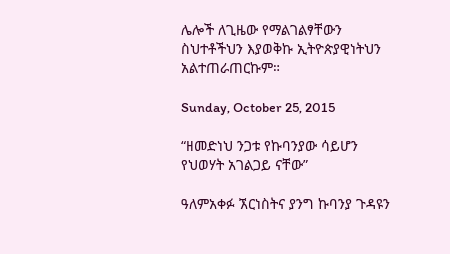ሌሎች ለጊዜው የማልገልፃቸውን ስህተቶችህን እያወቅኩ ኢትዮጵያዊነትህን አልተጠራጠርኩም።

Sunday, October 25, 2015

“ዘመድነህ ንጋቱ የኩባንያው ሳይሆን የህወሃት አገልጋይ ናቸው”

ዓለምአቀፉ ኧርነስትና ያንግ ኩባንያ ጉዳዩን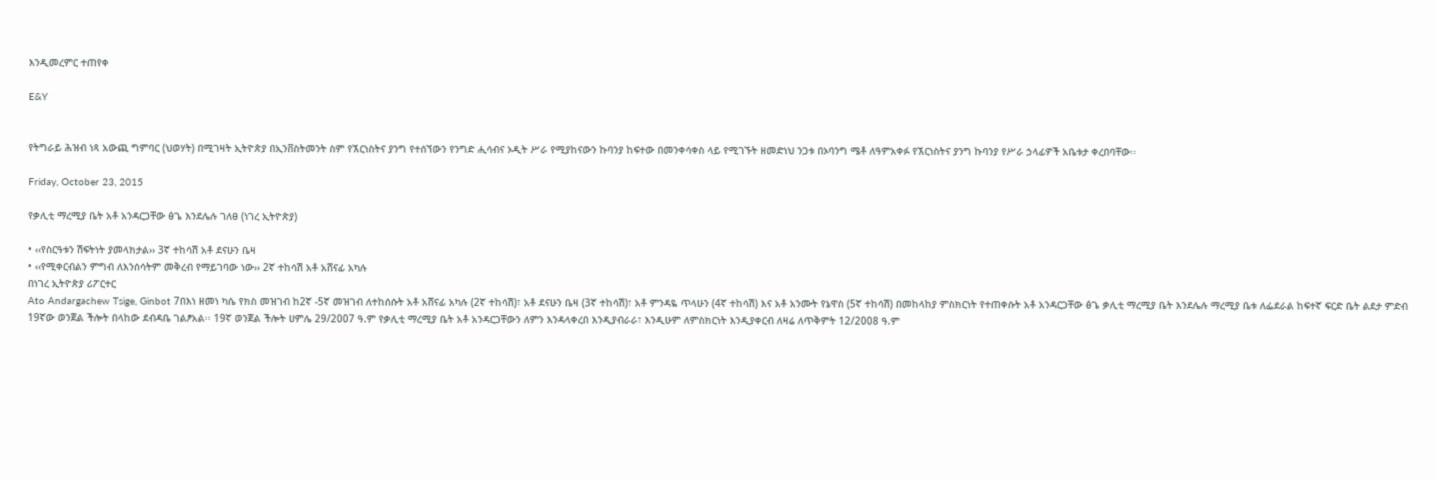እንዲመረምር ተጠየቀ

E&Y


የትግራይ ሕዝብ ነጻ አውጪ ግምባር (ህወሃት) በሚገዛት ኢትዮጵያ በኢንቨስትመንት ስም የኧርነስትና ያንግ የተሰኘውን የንግድ ሒሳብና ኦዲት ሥራ የሚያከናውን ኩባንያ ከፍተው በመንቀሳቀስ ላይ የሚገኙት ዘመድነህ ንጋቱ በኦባንግ ሜቶ ለዓምአቀፉ የኧርነስትና ያንግ ኩባንያ የሥራ ኃላፊዎች አቤቱታ ቀረበባቸው፡፡

Friday, October 23, 2015

የቃሊቲ ማረሚያ ቤት አቶ አንዳርጋቸው ፅጌ እንደሌሉ ገለፀ (ነገረ ኢትዮጵያ)

• ‹‹የስርዓቱን ሽፍትነት ያመላክታል›› 3ኛ ተከሳሽ አቶ ደናሁን ቤዛ
• ‹‹የሚቀርብልን ምግብ ለእንሰሳትም መቅረብ የማይገባው ነው›› 2ኛ ተከሳሽ አቶ አሸናፊ አካሉ
በነገረ ኢትዮጵያ ሪፖርተር
Ato Andargachew Tsige, Ginbot 7በእነ ዘመነ ካሴ የክስ መዝገብ ከ2ኛ -5ኛ መዝገብ ለተከሰሱት አቶ አሸናፊ አካሉ (2ኛ ተከሳሽ)፣ አቶ ደናሁን ቤዛ (3ኛ ተከሳሽ)፣ አቶ ምንዳዬ ጥላሁን (4ኛ ተከሳሽ) እና አቶ አንሙት የኔዋስ (5ኛ ተከሳሽ) በመከላከያ ምስክርነት የተጠቀሱት አቶ አንዳርጋቸው ፅጌ ቃሊቲ ማረሚያ ቤት እንደሌሉ ማረሚያ ቤቱ ለፌደራል ከፍተኛ ፍርድ ቤት ልደታ ምድብ 19ኛው ወንጀል ችሎት በላከው ደብዳቤ ገልፆአል፡፡ 19ኛ ወንጀል ችሎት ሀምሌ 29/2007 ዓ.ም የቃሊቲ ማረሚያ ቤት አቶ አንዳርጋቸውን ለምን እንዳላቀረበ እንዲያብራራ፣ እንዲሁም ለምስክርነት እንዲያቀርብ ለዛሬ ለጥቅምት 12/2008 ዓ.ም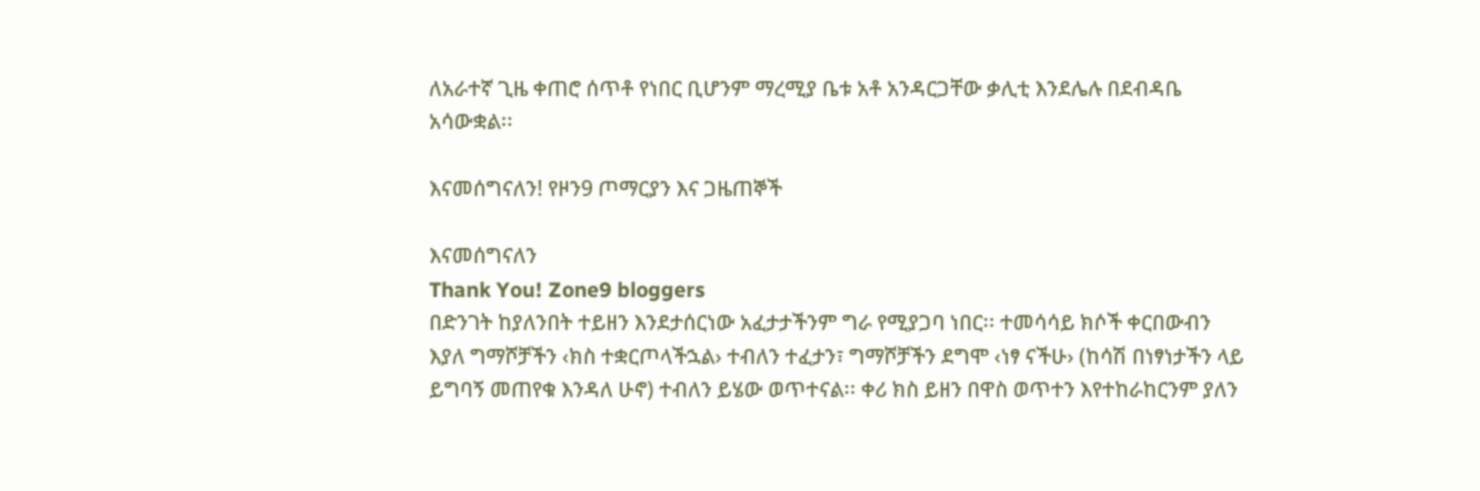ለአራተኛ ጊዜ ቀጠሮ ሰጥቶ የነበር ቢሆንም ማረሚያ ቤቱ አቶ አንዳርጋቸው ቃሊቲ እንደሌሉ በደብዳቤ አሳውቋል፡፡

እናመሰግናለን! የዞን9 ጦማርያን እና ጋዜጠኞች

እናመሰግናለን
Thank You! Zone9 bloggers
በድንገት ከያለንበት ተይዘን እንደታሰርነው አፈታታችንም ግራ የሚያጋባ ነበር፡፡ ተመሳሳይ ክሶች ቀርበውብን እያለ ግማሾቻችን ‹ክስ ተቋርጦላችኋል› ተብለን ተፈታን፣ ግማሾቻችን ደግሞ ‹ነፃ ናችሁ› (ከሳሽ በነፃነታችን ላይ ይግባኝ መጠየቁ እንዳለ ሁኖ) ተብለን ይሄው ወጥተናል፡፡ ቀሪ ክስ ይዘን በዋስ ወጥተን እየተከራከርንም ያለን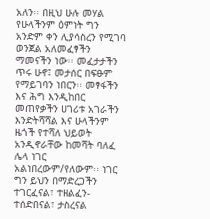አለን፡፡ በዚህ ሁሉ መሃል የሁላችንም ዕምነት ግን አንድም ቀን ሊያሳስረን የሚገባ ወንጀል አለመፈፃችን ማመናችን ነው፡፡ መፈታታችን ጥሩ ሁኖ፤ መታሰር በፍፁም የማይገባን ነበርን፡፡ መፃፋችን እና ሕግ እንዲከበር መጠየቃችን ሀገሪቱ አገራችን እንድትሻሻል እና ሁላችንም ዜጎች የተሻለ ህይወት አንዲኖራቸው ከመሻት ባለፈ ሌላ ነገር አልነበረውም/የለውም፡፡ ነገር ግን ይህን በማድረጋችን ተገርፈናል፣ ተዘልፈን-ተሰድበናል፣ ታስረናል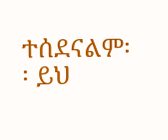ተሰደናልም፡፡ ይህ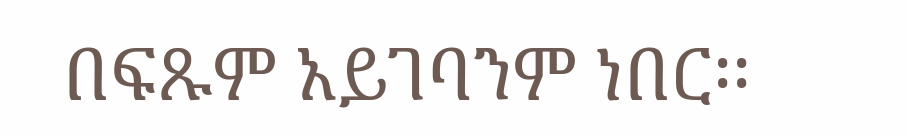በፍጹም አይገባንም ነበር፡፡